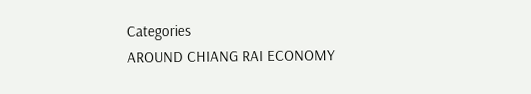Categories
AROUND CHIANG RAI ECONOMY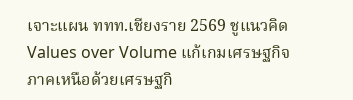เจาะแผน ททท.เชียงราย 2569 ชูแนวคิด Values over Volume แก้เกมเศรษฐกิจภาคเหนือด้วยเศรษฐกิ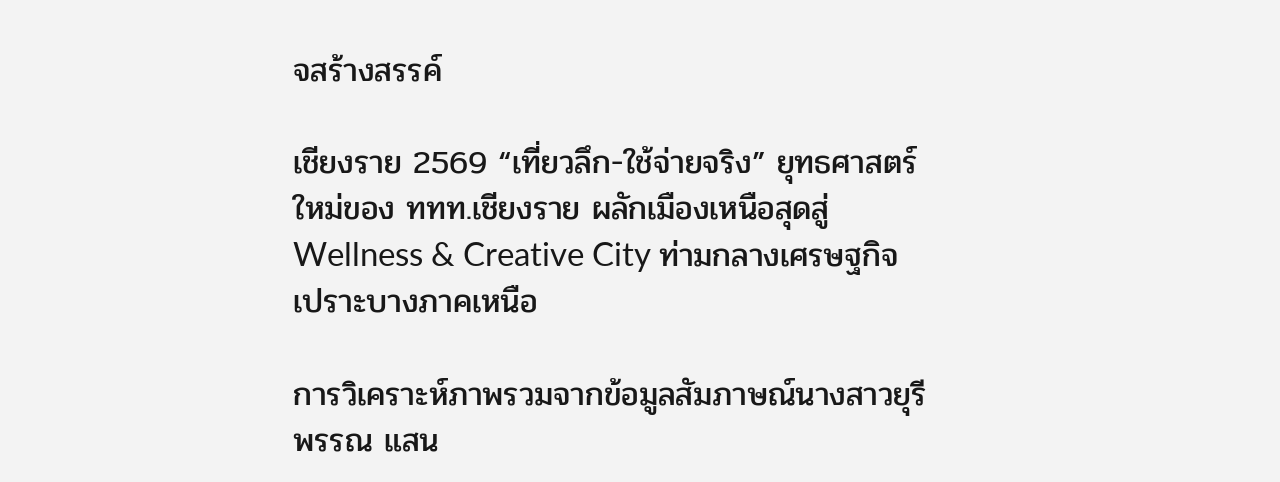จสร้างสรรค์

เชียงราย 2569 “เที่ยวลึก-ใช้จ่ายจริง” ยุทธศาสตร์ใหม่ของ ททท.เชียงราย ผลักเมืองเหนือสุดสู่ Wellness & Creative City ท่ามกลางเศรษฐกิจเปราะบางภาคเหนือ

การวิเคราะห์ภาพรวมจากข้อมูลสัมภาษณ์นางสาวยุรีพรรณ แสน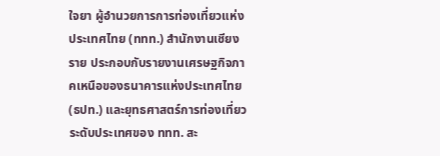ใจยา ผู้อำนวยการการท่องเที่ยวแห่งประเทศไทย (ททท.) สำนักงานเชียงราย ประกอบกับรายงานเศรษฐกิจภาคเหนือของธนาคารแห่งประเทศไทย (ธปท.) และยุทธศาสตร์การท่องเที่ยวระดับประเทศของ ททท. สะ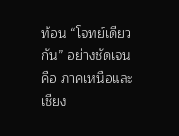ท้อน “โจทย์เดียวกัน” อย่างชัดเจน คือ ภาคเหนือและเชียง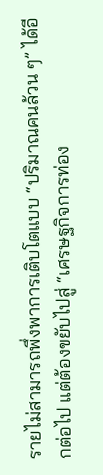รายไม่สามารถพึ่งพาการเติบโตแบบ “ปริมาณคนล้วน ๆ” ได้อีกต่อไป แต่ต้องขยับไปสู่ “เศรษฐกิจการท่อง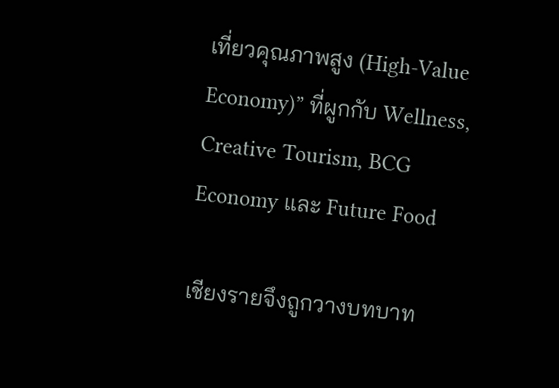เที่ยวคุณภาพสูง (High-Value Economy)” ที่ผูกกับ Wellness, Creative Tourism, BCG Economy และ Future Food

เชียงรายจึงถูกวางบทบาท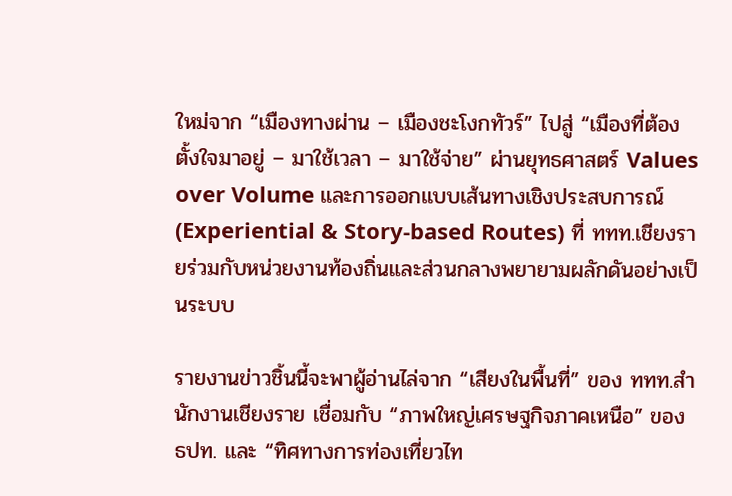ใหม่จาก “เมืองทางผ่าน – เมืองชะโงกทัวร์” ไปสู่ “เมืองที่ต้องตั้งใจมาอยู่ – มาใช้เวลา – มาใช้จ่าย” ผ่านยุทธศาสตร์ Values over Volume และการออกแบบเส้นทางเชิงประสบการณ์ (Experiential & Story-based Routes) ที่ ททท.เชียงรายร่วมกับหน่วยงานท้องถิ่นและส่วนกลางพยายามผลักดันอย่างเป็นระบบ

รายงานข่าวชิ้นนี้จะพาผู้อ่านไล่จาก “เสียงในพื้นที่” ของ ททท.สำนักงานเชียงราย เชื่อมกับ “ภาพใหญ่เศรษฐกิจภาคเหนือ” ของ ธปท. และ “ทิศทางการท่องเที่ยวไท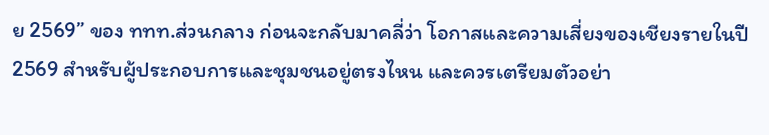ย 2569” ของ ททท.ส่วนกลาง ก่อนจะกลับมาคลี่ว่า โอกาสและความเสี่ยงของเชียงรายในปี 2569 สำหรับผู้ประกอบการและชุมชนอยู่ตรงไหน และควรเตรียมตัวอย่า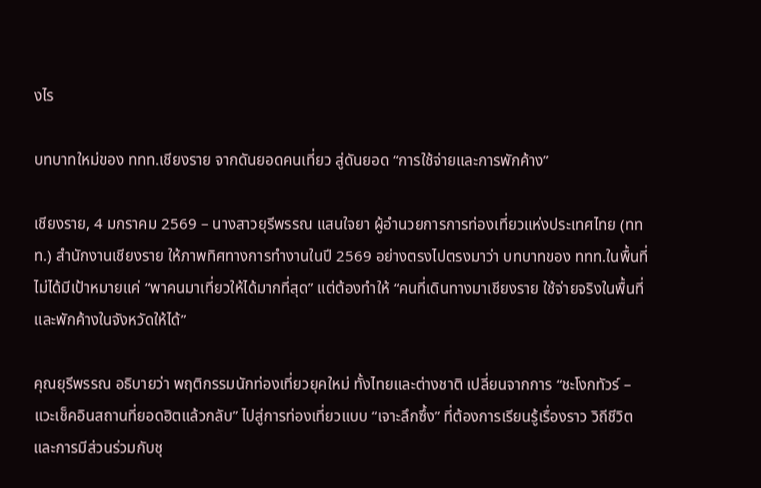งไร

บทบาทใหม่ของ ททท.เชียงราย จากดันยอดคนเที่ยว สู่ดันยอด “การใช้จ่ายและการพักค้าง”

เชียงราย, 4 มกราคม 2569 – นางสาวยุรีพรรณ แสนใจยา ผู้อำนวยการการท่องเที่ยวแห่งประเทศไทย (ททท.) สำนักงานเชียงราย ให้ภาพทิศทางการทำงานในปี 2569 อย่างตรงไปตรงมาว่า บทบาทของ ททท.ในพื้นที่ไม่ได้มีเป้าหมายแค่ “พาคนมาเที่ยวให้ได้มากที่สุด” แต่ต้องทำให้ “คนที่เดินทางมาเชียงราย ใช้จ่ายจริงในพื้นที่ และพักค้างในจังหวัดให้ได้”

คุณยุรีพรรณ อธิบายว่า พฤติกรรมนักท่องเที่ยวยุคใหม่ ทั้งไทยและต่างชาติ เปลี่ยนจากการ “ชะโงกทัวร์ – แวะเช็คอินสถานที่ยอดฮิตแล้วกลับ” ไปสู่การท่องเที่ยวแบบ “เจาะลึกซึ้ง” ที่ต้องการเรียนรู้เรื่องราว วิถีชีวิต และการมีส่วนร่วมกับชุ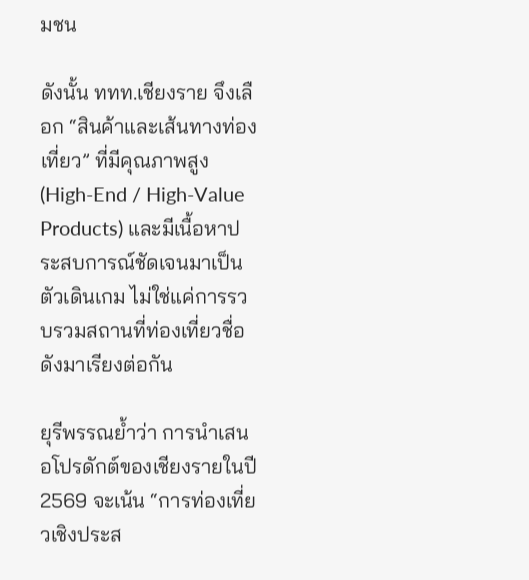มชน

ดังนั้น ททท.เชียงราย จึงเลือก “สินค้าและเส้นทางท่องเที่ยว” ที่มีคุณภาพสูง (High-End / High-Value Products) และมีเนื้อหาประสบการณ์ชัดเจนมาเป็นตัวเดินเกม ไม่ใช่แค่การรวบรวมสถานที่ท่องเที่ยวชื่อดังมาเรียงต่อกัน

ยุรีพรรณย้ำว่า การนำเสนอโปรดักต์ของเชียงรายในปี 2569 จะเน้น “การท่องเที่ยวเชิงประส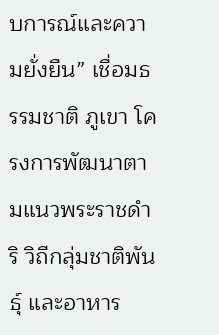บการณ์และความยั่งยืน” เชื่อมธรรมชาติ ภูเขา โครงการพัฒนาตามแนวพระราชดำริ วิถีกลุ่มชาติพันธุ์ และอาหาร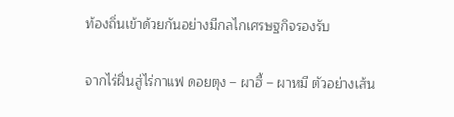ท้องถิ่นเข้าด้วยกันอย่างมีกลไกเศรษฐกิจรองรับ

จากไร่ฝิ่นสู่ไร่กาแฟ ดอยตุง – ผาฮี้ – ผาหมี ตัวอย่างเส้น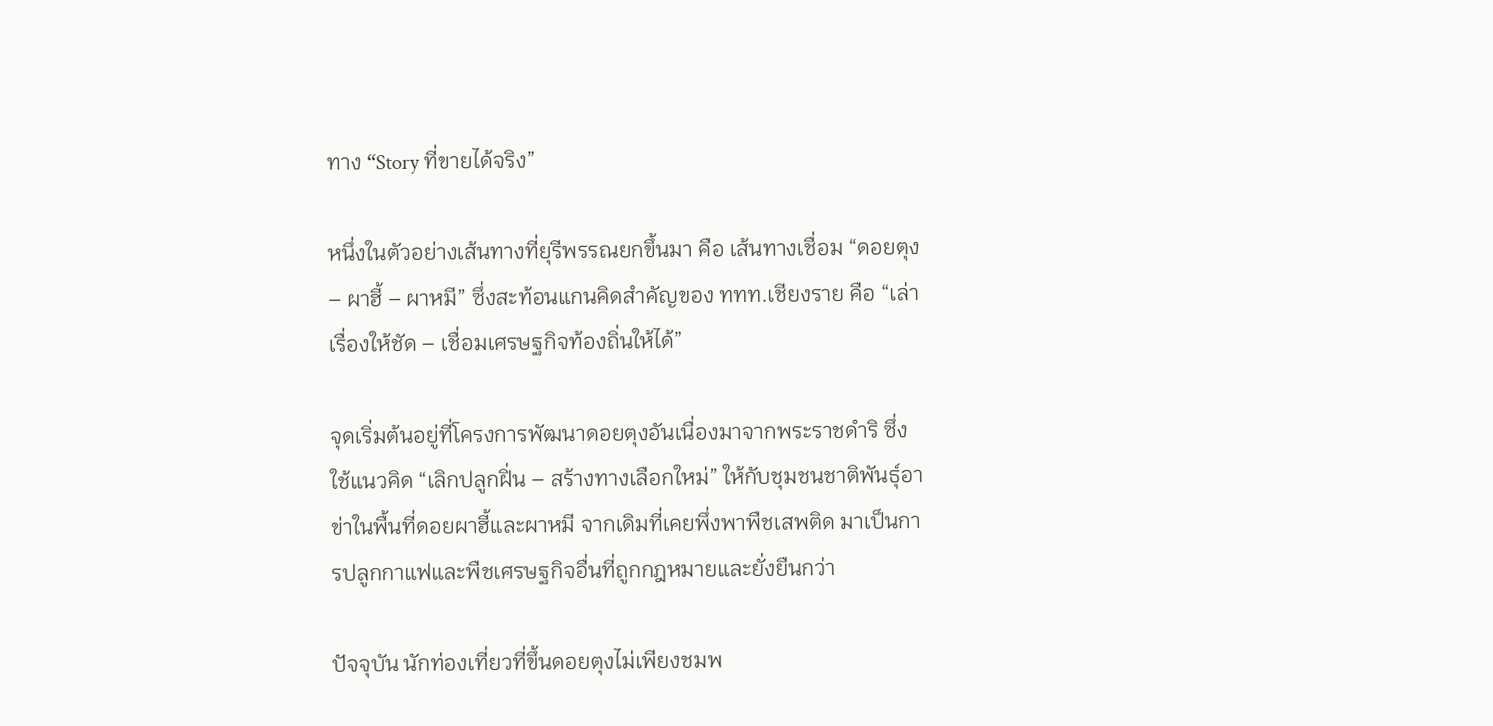ทาง “Story ที่ขายได้จริง”

หนึ่งในตัวอย่างเส้นทางที่ยุรีพรรณยกขึ้นมา คือ เส้นทางเชื่อม “ดอยตุง – ผาฮี้ – ผาหมี” ซึ่งสะท้อนแกนคิดสำคัญของ ททท.เชียงราย คือ “เล่าเรื่องให้ชัด – เชื่อมเศรษฐกิจท้องถิ่นให้ได้”

จุดเริ่มต้นอยู่ที่โครงการพัฒนาดอยตุงอันเนื่องมาจากพระราชดำริ ซึ่งใช้แนวคิด “เลิกปลูกฝิ่น – สร้างทางเลือกใหม่” ให้กับชุมชนชาติพันธุ์อาข่าในพื้นที่ดอยผาฮี้และผาหมี จากเดิมที่เคยพึ่งพาพืชเสพติด มาเป็นการปลูกกาแฟและพืชเศรษฐกิจอื่นที่ถูกกฎหมายและยั่งยืนกว่า

ปัจจุบัน นักท่องเที่ยวที่ขึ้นดอยตุงไม่เพียงชมพ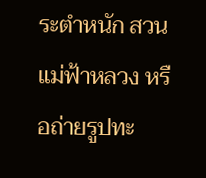ระตำหนัก สวนแม่ฟ้าหลวง หรือถ่ายรูปทะ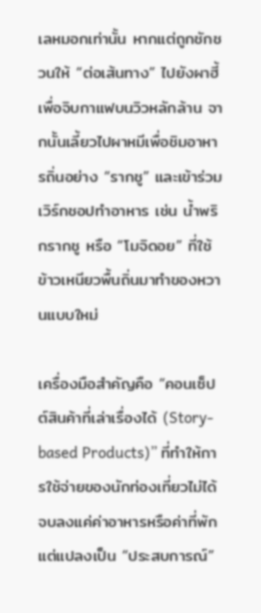เลหมอกเท่านั้น หากแต่ถูกชักชวนให้ “ต่อเส้นทาง” ไปยังผาฮี้เพื่อจิบกาแฟบนวิวหลักล้าน จากนั้นเลี้ยวไปผาหมีเพื่อชิมอาหารถิ่นอย่าง “รากชู” และเข้าร่วมเวิร์กชอปทำอาหาร เช่น น้ำพริกรากชู หรือ “โมจิดอย” ที่ใช้ข้าวเหนียวพื้นถิ่นมาทำของหวานแบบใหม่

เครื่องมือสำคัญคือ “คอนเซ็ปต์สินค้าที่เล่าเรื่องได้ (Story-based Products)” ที่ทำให้การใช้จ่ายของนักท่องเที่ยวไม่ได้จบลงแค่ค่าอาหารหรือค่าที่พัก แต่แปลงเป็น “ประสบการณ์”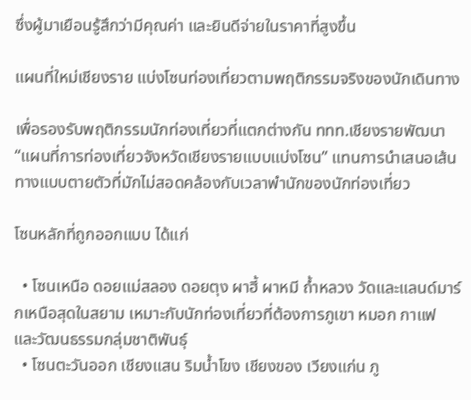ซึ่งผู้มาเยือนรู้สึกว่ามีคุณค่า และยินดีจ่ายในราคาที่สูงขึ้น

แผนที่ใหม่เชียงราย แบ่งโซนท่องเที่ยวตามพฤติกรรมจริงของนักเดินทาง

เพื่อรองรับพฤติกรรมนักท่องเที่ยวที่แตกต่างกัน ททท.เชียงรายพัฒนา “แผนที่การท่องเที่ยวจังหวัดเชียงรายแบบแบ่งโซน” แทนการนำเสนอเส้นทางแบบตายตัวที่มักไม่สอดคล้องกับเวลาพำนักของนักท่องเที่ยว

โซนหลักที่ถูกออกแบบ ได้แก่

  • โซนเหนือ ดอยแม่สลอง ดอยตุง ผาฮี้ ผาหมี ถ้ำหลวง วัดและแลนด์มาร์กเหนือสุดในสยาม เหมาะกับนักท่องเที่ยวที่ต้องการภูเขา หมอก กาแฟ และวัฒนธรรมกลุ่มชาติพันธุ์
  • โซนตะวันออก เชียงแสน ริมน้ำโขง เชียงของ เวียงแก่น ภู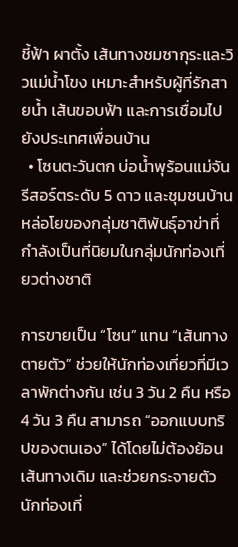ชี้ฟ้า ผาตั้ง เส้นทางชมซากุระและวิวแม่น้ำโขง เหมาะสำหรับผู้ที่รักสายน้ำ เส้นขอบฟ้า และการเชื่อมไปยังประเทศเพื่อนบ้าน
  • โซนตะวันตก บ่อน้ำพุร้อนแม่จัน รีสอร์ตระดับ 5 ดาว และชุมชนบ้านหล่อโยของกลุ่มชาติพันธุ์อาข่าที่กำลังเป็นที่นิยมในกลุ่มนักท่องเที่ยวต่างชาติ

การขายเป็น “โซน” แทน “เส้นทางตายตัว” ช่วยให้นักท่องเที่ยวที่มีเวลาพักต่างกัน เช่น 3 วัน 2 คืน หรือ 4 วัน 3 คืน สามารถ “ออกแบบทริปของตนเอง” ได้โดยไม่ต้องย้อนเส้นทางเดิม และช่วยกระจายตัวนักท่องเที่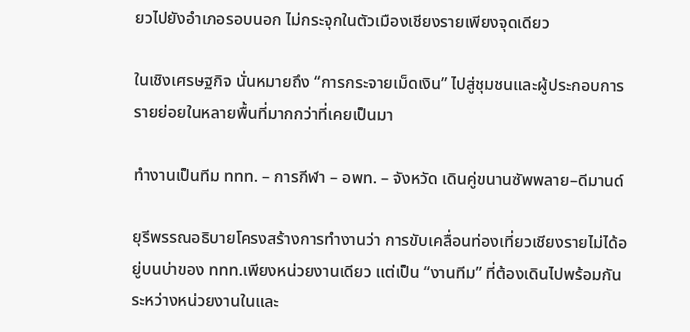ยวไปยังอำเภอรอบนอก ไม่กระจุกในตัวเมืองเชียงรายเพียงจุดเดียว

ในเชิงเศรษฐกิจ นั่นหมายถึง “การกระจายเม็ดเงิน” ไปสู่ชุมชนและผู้ประกอบการรายย่อยในหลายพื้นที่มากกว่าที่เคยเป็นมา

ทำงานเป็นทีม ททท. – การกีฬา – อพท. – จังหวัด เดินคู่ขนานซัพพลาย–ดีมานด์

ยุรีพรรณอธิบายโครงสร้างการทำงานว่า การขับเคลื่อนท่องเที่ยวเชียงรายไม่ได้อยู่บนบ่าของ ททท.เพียงหน่วยงานเดียว แต่เป็น “งานทีม” ที่ต้องเดินไปพร้อมกันระหว่างหน่วยงานในและ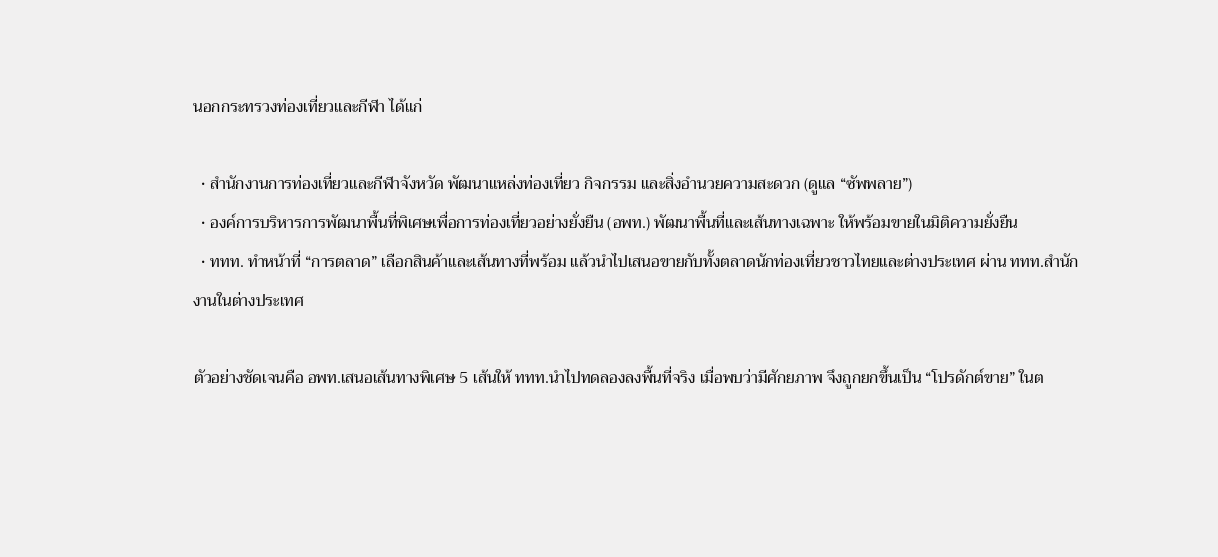นอกกระทรวงท่องเที่ยวและกีฬา ได้แก่

  • สำนักงานการท่องเที่ยวและกีฬาจังหวัด พัฒนาแหล่งท่องเที่ยว กิจกรรม และสิ่งอำนวยความสะดวก (ดูแล “ซัพพลาย”)
  • องค์การบริหารการพัฒนาพื้นที่พิเศษเพื่อการท่องเที่ยวอย่างยั่งยืน (อพท.) พัฒนาพื้นที่และเส้นทางเฉพาะ ให้พร้อมขายในมิติความยั่งยืน
  • ททท. ทำหน้าที่ “การตลาด” เลือกสินค้าและเส้นทางที่พร้อม แล้วนำไปเสนอขายกับทั้งตลาดนักท่องเที่ยวชาวไทยและต่างประเทศ ผ่าน ททท.สำนักงานในต่างประเทศ

ตัวอย่างชัดเจนคือ อพท.เสนอเส้นทางพิเศษ 5 เส้นให้ ททท.นำไปทดลองลงพื้นที่จริง เมื่อพบว่ามีศักยภาพ จึงถูกยกขึ้นเป็น “โปรดักต์ขาย” ในต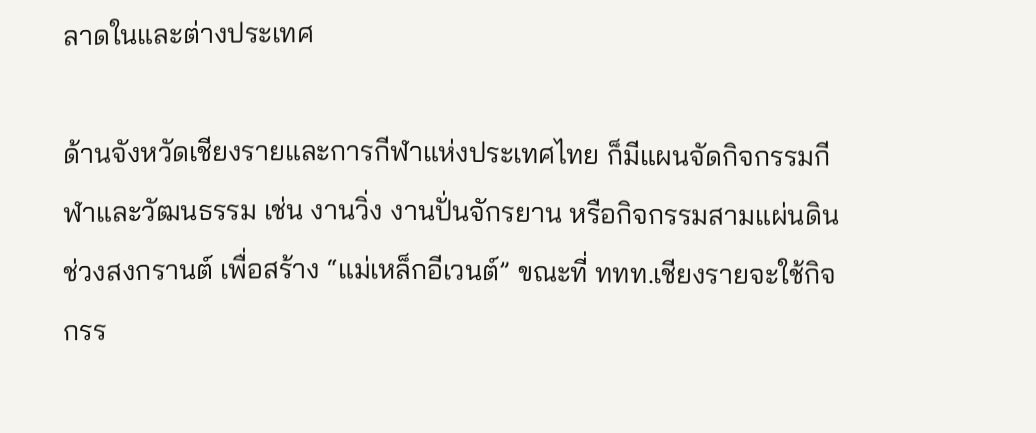ลาดในและต่างประเทศ

ด้านจังหวัดเชียงรายและการกีฬาแห่งประเทศไทย ก็มีแผนจัดกิจกรรมกีฬาและวัฒนธรรม เช่น งานวิ่ง งานปั่นจักรยาน หรือกิจกรรมสามแผ่นดินช่วงสงกรานต์ เพื่อสร้าง “แม่เหล็กอีเวนต์” ขณะที่ ททท.เชียงรายจะใช้กิจกรร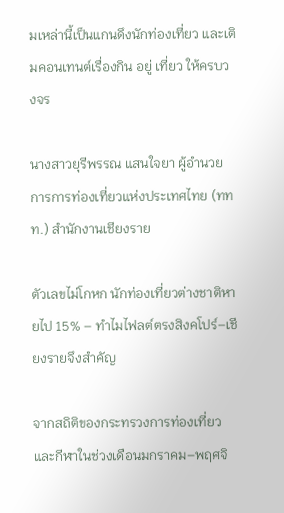มเหล่านี้เป็นแกนดึงนักท่องเที่ยว และเติมคอนเทนต์เรื่องกิน อยู่ เที่ยว ให้ครบวงจร

นางสาวยุรีพรรณ แสนใจยา ผู้อำนวยการการท่องเที่ยวแห่งประเทศไทย (ททท.) สำนักงานเชียงราย

ตัวเลขไม่โกหก นักท่องเที่ยวต่างชาติหายไป 15% – ทำไมไฟลต์ตรงสิงคโปร์–เชียงรายจึงสำคัญ

จากสถิติของกระทรวงการท่องเที่ยวและกีฬาในช่วงเดือนมกราคม–พฤศจิ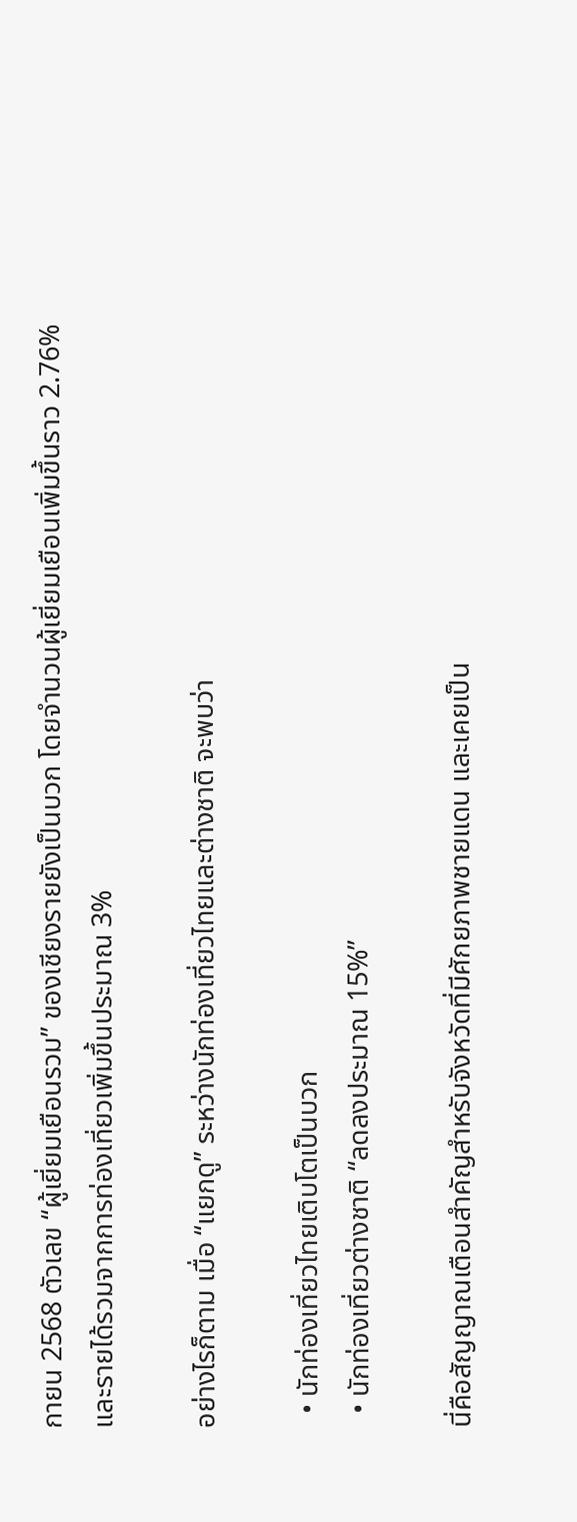กายน 2568 ตัวเลข “ผู้เยี่ยมเยือนรวม” ของเชียงรายยังเป็นบวก โดยจำนวนผู้เยี่ยมเยือนเพิ่มขึ้นราว 2.76% และรายได้รวมจากการท่องเที่ยวเพิ่มขึ้นประมาณ 3%

อย่างไรก็ตาม เมื่อ “แยกดู” ระหว่างนักท่องเที่ยวไทยและต่างชาติ จะพบว่า

  • นักท่องเที่ยวไทยเติบโตเป็นบวก
  • นักท่องเที่ยวต่างชาติ “ลดลงประมาณ 15%”

นี่คือสัญญาณเตือนสำคัญสำหรับจังหวัดที่มีศักยภาพชายแดน และเคยเป็น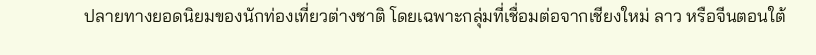ปลายทางยอดนิยมของนักท่องเที่ยวต่างชาติ โดยเฉพาะกลุ่มที่เชื่อมต่อจากเชียงใหม่ ลาว หรือจีนตอนใต้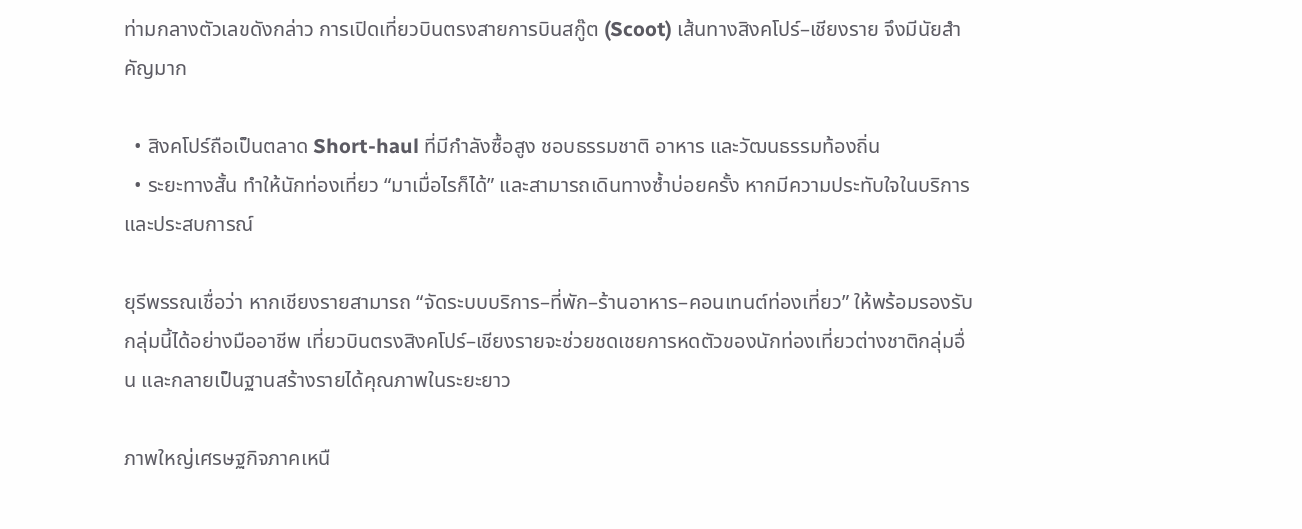ท่ามกลางตัวเลขดังกล่าว การเปิดเที่ยวบินตรงสายการบินสกู๊ต (Scoot) เส้นทางสิงคโปร์–เชียงราย จึงมีนัยสำคัญมาก

  • สิงคโปร์ถือเป็นตลาด Short-haul ที่มีกำลังซื้อสูง ชอบธรรมชาติ อาหาร และวัฒนธรรมท้องถิ่น
  • ระยะทางสั้น ทำให้นักท่องเที่ยว “มาเมื่อไรก็ได้” และสามารถเดินทางซ้ำบ่อยครั้ง หากมีความประทับใจในบริการและประสบการณ์

ยุรีพรรณเชื่อว่า หากเชียงรายสามารถ “จัดระบบบริการ–ที่พัก–ร้านอาหาร–คอนเทนต์ท่องเที่ยว” ให้พร้อมรองรับกลุ่มนี้ได้อย่างมืออาชีพ เที่ยวบินตรงสิงคโปร์–เชียงรายจะช่วยชดเชยการหดตัวของนักท่องเที่ยวต่างชาติกลุ่มอื่น และกลายเป็นฐานสร้างรายได้คุณภาพในระยะยาว

ภาพใหญ่เศรษฐกิจภาคเหนื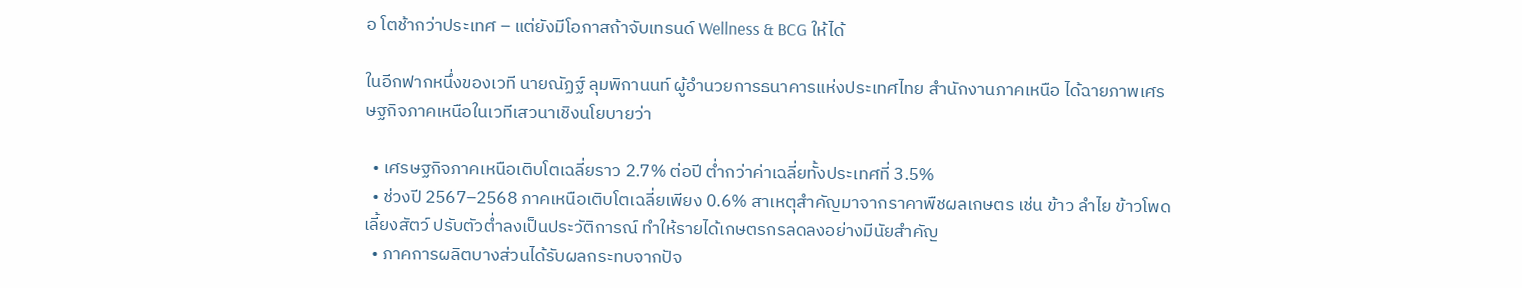อ โตช้ากว่าประเทศ – แต่ยังมีโอกาสถ้าจับเทรนด์ Wellness & BCG ให้ได้

ในอีกฟากหนึ่งของเวที นายณัฏฐ์ ลุมพิกานนท์ ผู้อำนวยการธนาคารแห่งประเทศไทย สำนักงานภาคเหนือ ได้ฉายภาพเศรษฐกิจภาคเหนือในเวทีเสวนาเชิงนโยบายว่า

  • เศรษฐกิจภาคเหนือเติบโตเฉลี่ยราว 2.7% ต่อปี ต่ำกว่าค่าเฉลี่ยทั้งประเทศที่ 3.5%
  • ช่วงปี 2567–2568 ภาคเหนือเติบโตเฉลี่ยเพียง 0.6% สาเหตุสำคัญมาจากราคาพืชผลเกษตร เช่น ข้าว ลำไย ข้าวโพดเลี้ยงสัตว์ ปรับตัวต่ำลงเป็นประวัติการณ์ ทำให้รายได้เกษตรกรลดลงอย่างมีนัยสำคัญ
  • ภาคการผลิตบางส่วนได้รับผลกระทบจากปัจ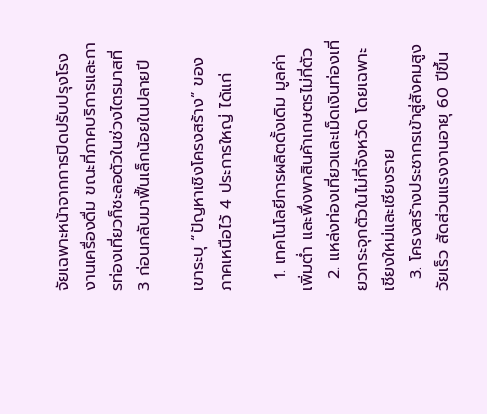จัยเฉพาะหน้าจากการปิดปรับปรุงโรงงานเครื่องดื่ม ขณะที่ภาคบริการและการท่องเที่ยวก็ชะลอตัวในช่วงไตรมาสที่ 3 ก่อนกลับมาฟื้นเล็กน้อยในปลายปี

เขาระบุ “ปัญหาเชิงโครงสร้าง” ของภาคเหนือไว้ 4 ประการใหญ่ ได้แก่

  1. เทคโนโลยีการผลิตดั้งเดิม มูลค่าเพิ่มต่ำ และพึ่งพาสินค้าเกษตรไม่กี่ตัว
  2. แหล่งท่องเที่ยวและเม็ดเงินท่องเที่ยวกระจุกตัวในไม่กี่จังหวัด โดยเฉพาะเชียงใหม่และเชียงราย
  3. โครงสร้างประชากรเข้าสู่สังคมสูงวัยเร็ว สัดส่วนแรงงานอายุ 60 ปีขึ้น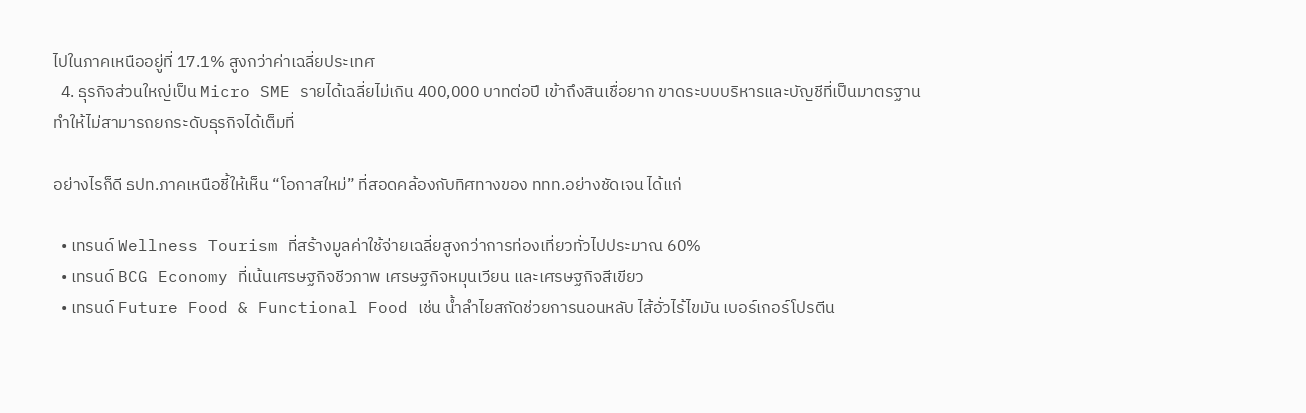ไปในภาคเหนืออยู่ที่ 17.1% สูงกว่าค่าเฉลี่ยประเทศ
  4. ธุรกิจส่วนใหญ่เป็น Micro SME รายได้เฉลี่ยไม่เกิน 400,000 บาทต่อปี เข้าถึงสินเชื่อยาก ขาดระบบบริหารและบัญชีที่เป็นมาตรฐาน ทำให้ไม่สามารถยกระดับธุรกิจได้เต็มที่

อย่างไรก็ดี ธปท.ภาคเหนือชี้ให้เห็น “โอกาสใหม่” ที่สอดคล้องกับทิศทางของ ททท.อย่างชัดเจน ได้แก่

  • เทรนด์ Wellness Tourism ที่สร้างมูลค่าใช้จ่ายเฉลี่ยสูงกว่าการท่องเที่ยวทั่วไปประมาณ 60%
  • เทรนด์ BCG Economy ที่เน้นเศรษฐกิจชีวภาพ เศรษฐกิจหมุนเวียน และเศรษฐกิจสีเขียว
  • เทรนด์ Future Food & Functional Food เช่น น้ำลำไยสกัดช่วยการนอนหลับ ไส้อั่วไร้ไขมัน เบอร์เกอร์โปรตีน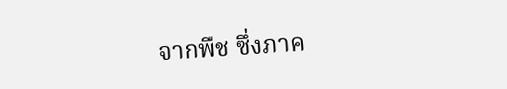จากพืช ซึ่งภาค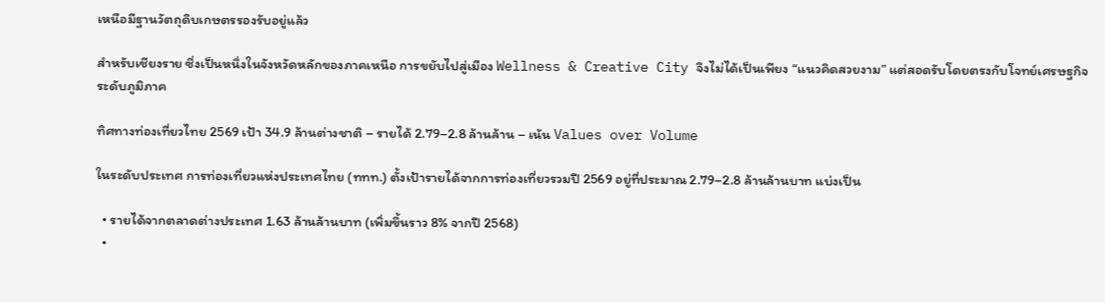เหนือมีฐานวัตถุดิบเกษตรรองรับอยู่แล้ว

สำหรับเชียงราย ซึ่งเป็นหนึ่งในจังหวัดหลักของภาคเหนือ การขยับไปสู่เมือง Wellness & Creative City จึงไม่ได้เป็นเพียง “แนวคิดสวยงาม” แต่สอดรับโดยตรงกับโจทย์เศรษฐกิจระดับภูมิภาค

ทิศทางท่องเที่ยวไทย 2569 เป้า 34.9 ล้านต่างชาติ – รายได้ 2.79–2.8 ล้านล้าน – เน้น Values over Volume

ในระดับประเทศ การท่องเที่ยวแห่งประเทศไทย (ททท.) ตั้งเป้ารายได้จากการท่องเที่ยวรวมปี 2569 อยู่ที่ประมาณ 2.79–2.8 ล้านล้านบาท แบ่งเป็น

  • รายได้จากตลาดต่างประเทศ 1.63 ล้านล้านบาท (เพิ่มขึ้นราว 8% จากปี 2568)
  •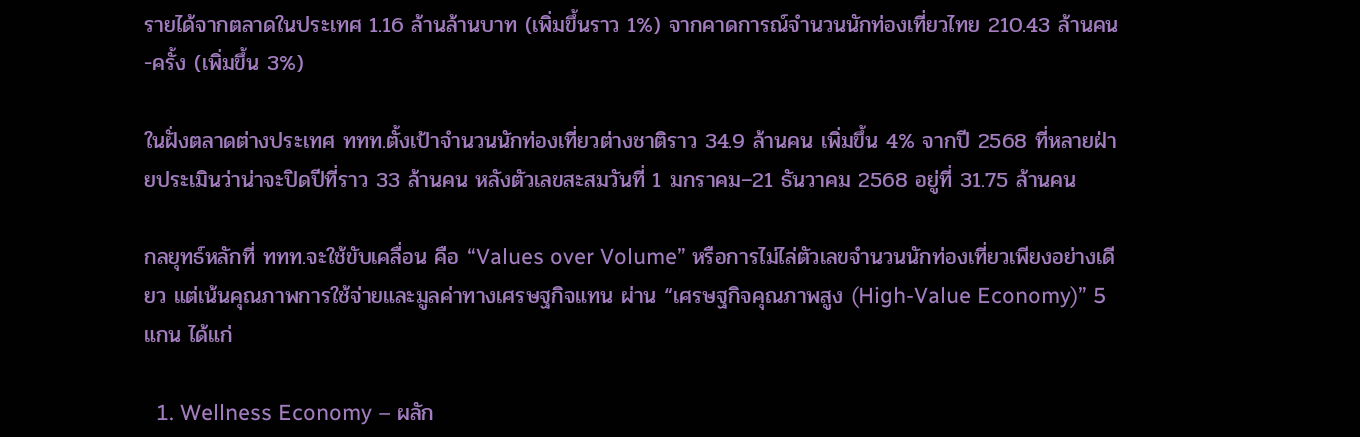รายได้จากตลาดในประเทศ 1.16 ล้านล้านบาท (เพิ่มขึ้นราว 1%) จากคาดการณ์จำนวนนักท่องเที่ยวไทย 210.43 ล้านคน-ครั้ง (เพิ่มขึ้น 3%)

ในฝั่งตลาดต่างประเทศ ททท.ตั้งเป้าจำนวนนักท่องเที่ยวต่างชาติราว 34.9 ล้านคน เพิ่มขึ้น 4% จากปี 2568 ที่หลายฝ่ายประเมินว่าน่าจะปิดปีที่ราว 33 ล้านคน หลังตัวเลขสะสมวันที่ 1 มกราคม–21 ธันวาคม 2568 อยู่ที่ 31.75 ล้านคน

กลยุทธ์หลักที่ ททท.จะใช้ขับเคลื่อน คือ “Values over Volume” หรือการไม่ไล่ตัวเลขจำนวนนักท่องเที่ยวเพียงอย่างเดียว แต่เน้นคุณภาพการใช้จ่ายและมูลค่าทางเศรษฐกิจแทน ผ่าน “เศรษฐกิจคุณภาพสูง (High-Value Economy)” 5 แกน ได้แก่

  1. Wellness Economy – ผลัก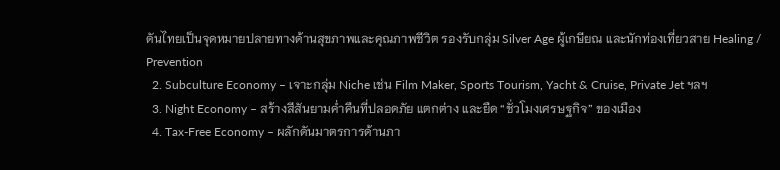ดันไทยเป็นจุดหมายปลายทางด้านสุขภาพและคุณภาพชีวิต รองรับกลุ่ม Silver Age ผู้เกษียณ และนักท่องเที่ยวสาย Healing / Prevention
  2. Subculture Economy – เจาะกลุ่ม Niche เช่น Film Maker, Sports Tourism, Yacht & Cruise, Private Jet ฯลฯ
  3. Night Economy – สร้างสีสันยามค่ำคืนที่ปลอดภัย แตกต่าง และยืด “ชั่วโมงเศรษฐกิจ” ของเมือง
  4. Tax-Free Economy – ผลักดันมาตรการด้านภา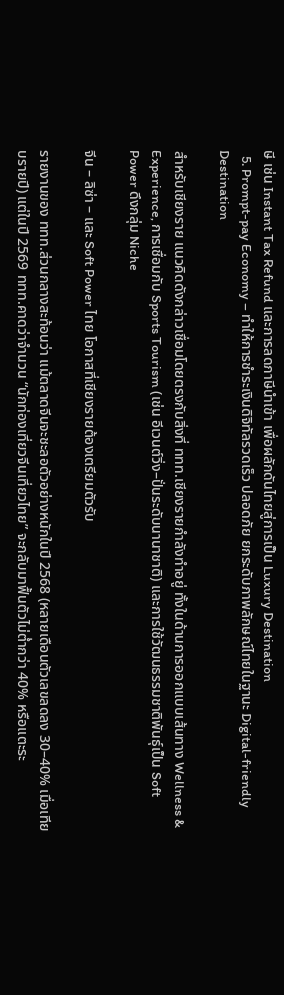ษี เช่น Instant Tax Refund และการลดภาษีนำเข้า เพื่อผลักดันไทยสู่การเป็น Luxury Destination
  5. Prompt-pay Economy – ทำให้การชำระเงินดิจิทัลรวดเร็ว ปลอดภัย ยกระดับภาพลักษณ์ไทยในฐานะ Digital-friendly Destination

สำหรับเชียงราย แนวคิดดังกล่าวเชื่อมโดยตรงกับสิ่งที่ ททท.เชียงรายกำลังทำอยู่ ทั้งในด้านการออกแบบเส้นทาง Wellness & Experience, การเชื่อมกับ Sports Tourism (เช่น อีเวนต์วิ่ง–ปั่นระดับนานาชาติ) และการใช้วัฒนธรรมชาติพันธุ์เป็น Soft Power ดึงกลุ่ม Niche

จีน – ลิซ่า – และ Soft Power ไทย โอกาสที่เชียงรายต้องเตรียมตัวรับ

รายงานของ ททท.ส่วนกลางสะท้อนว่า แม้ตลาดจีนจะชะลอตัวอย่างหนักในปี 2568 (หลายเดือนตัวเลขลดลง 30–40% เมื่อเทียบรายปี) แต่ในปี 2569 ททท.คาดว่าจำนวน “นักท่องเที่ยวจีนเที่ยวไทย” จะกลับมาฟื้นตัวไม่ต่ำกว่า 40% หรือแตะระ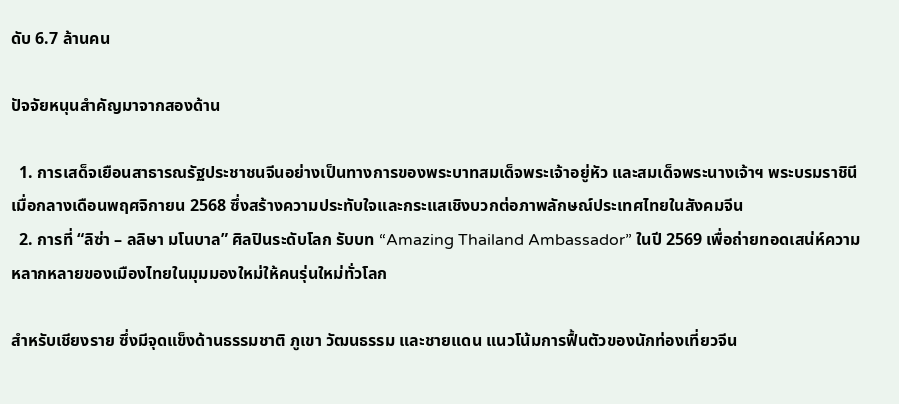ดับ 6.7 ล้านคน

ปัจจัยหนุนสำคัญมาจากสองด้าน

  1. การเสด็จเยือนสาธารณรัฐประชาชนจีนอย่างเป็นทางการของพระบาทสมเด็จพระเจ้าอยู่หัว และสมเด็จพระนางเจ้าฯ พระบรมราชินี เมื่อกลางเดือนพฤศจิกายน 2568 ซึ่งสร้างความประทับใจและกระแสเชิงบวกต่อภาพลักษณ์ประเทศไทยในสังคมจีน
  2. การที่ “ลิซ่า – ลลิษา มโนบาล” ศิลปินระดับโลก รับบท “Amazing Thailand Ambassador” ในปี 2569 เพื่อถ่ายทอดเสน่ห์ความหลากหลายของเมืองไทยในมุมมองใหม่ให้คนรุ่นใหม่ทั่วโลก

สำหรับเชียงราย ซึ่งมีจุดแข็งด้านธรรมชาติ ภูเขา วัฒนธรรม และชายแดน แนวโน้มการฟื้นตัวของนักท่องเที่ยวจีน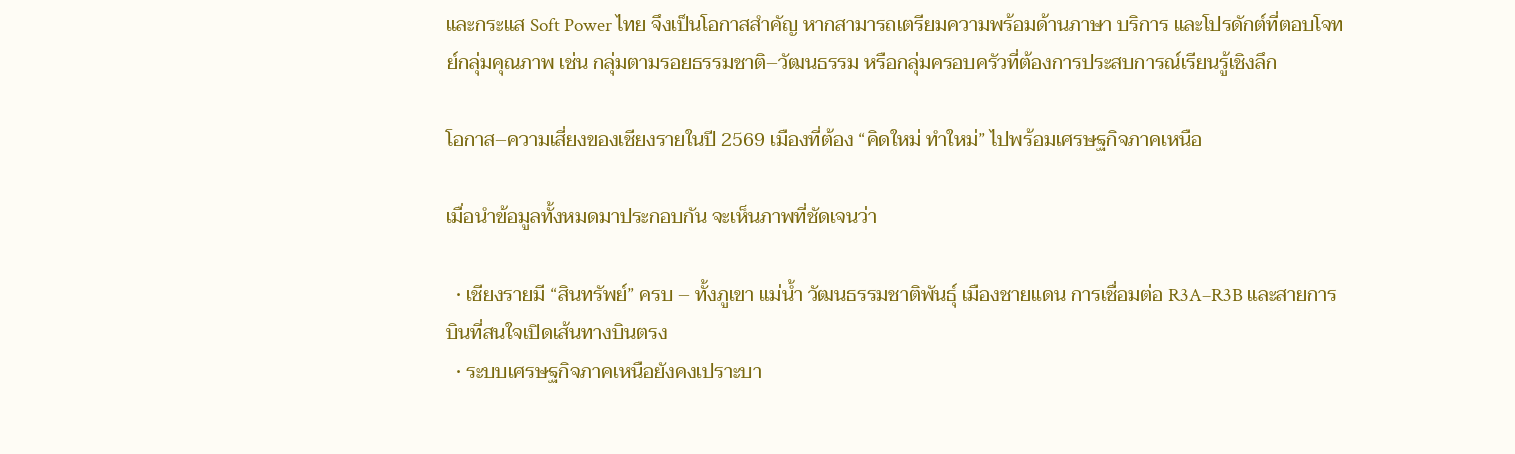และกระแส Soft Power ไทย จึงเป็นโอกาสสำคัญ หากสามารถเตรียมความพร้อมด้านภาษา บริการ และโปรดักต์ที่ตอบโจทย์กลุ่มคุณภาพ เช่น กลุ่มตามรอยธรรมชาติ–วัฒนธรรม หรือกลุ่มครอบครัวที่ต้องการประสบการณ์เรียนรู้เชิงลึก

โอกาส–ความเสี่ยงของเชียงรายในปี 2569 เมืองที่ต้อง “คิดใหม่ ทำใหม่” ไปพร้อมเศรษฐกิจภาคเหนือ

เมื่อนำข้อมูลทั้งหมดมาประกอบกัน จะเห็นภาพที่ชัดเจนว่า

  • เชียงรายมี “สินทรัพย์” ครบ – ทั้งภูเขา แม่น้ำ วัฒนธรรมชาติพันธุ์ เมืองชายแดน การเชื่อมต่อ R3A–R3B และสายการบินที่สนใจเปิดเส้นทางบินตรง
  • ระบบเศรษฐกิจภาคเหนือยังคงเปราะบา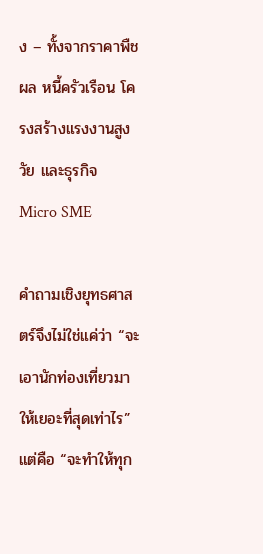ง – ทั้งจากราคาพืชผล หนี้ครัวเรือน โครงสร้างแรงงานสูงวัย และธุรกิจ Micro SME

คำถามเชิงยุทธศาสตร์จึงไม่ใช่แค่ว่า “จะเอานักท่องเที่ยวมาให้เยอะที่สุดเท่าไร” แต่คือ “จะทำให้ทุก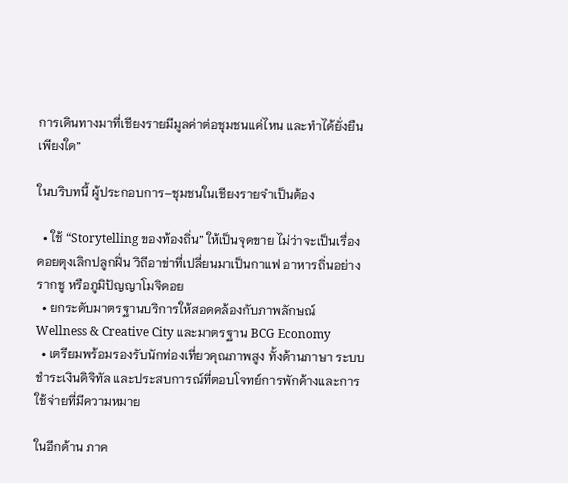การเดินทางมาที่เชียงรายมีมูลค่าต่อชุมชนแค่ไหน และทำได้ยั่งยืนเพียงใด”

ในบริบทนี้ ผู้ประกอบการ–ชุมชนในเชียงรายจำเป็นต้อง

  • ใช้ “Storytelling ของท้องถิ่น” ให้เป็นจุดขาย ไม่ว่าจะเป็นเรื่องดอยตุงเลิกปลูกฝิ่น วิถีอาข่าที่เปลี่ยนมาเป็นกาแฟ อาหารถิ่นอย่างรากชู หรือภูมิปัญญาโมจิดอย
  • ยกระดับมาตรฐานบริการให้สอดคล้องกับภาพลักษณ์ Wellness & Creative City และมาตรฐาน BCG Economy
  • เตรียมพร้อมรองรับนักท่องเที่ยวคุณภาพสูง ทั้งด้านภาษา ระบบชำระเงินดิจิทัล และประสบการณ์ที่ตอบโจทย์การพักค้างและการใช้จ่ายที่มีความหมาย

ในอีกด้าน ภาค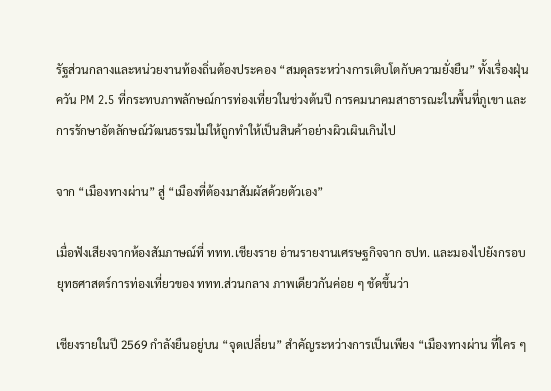รัฐส่วนกลางและหน่วยงานท้องถิ่นต้องประคอง “สมดุลระหว่างการเติบโตกับความยั่งยืน” ทั้งเรื่องฝุ่นควัน PM 2.5 ที่กระทบภาพลักษณ์การท่องเที่ยวในช่วงต้นปี การคมนาคมสาธารณะในพื้นที่ภูเขา และการรักษาอัตลักษณ์วัฒนธรรมไม่ให้ถูกทำให้เป็นสินค้าอย่างผิวเผินเกินไป

จาก “เมืองทางผ่าน” สู่ “เมืองที่ต้องมาสัมผัสด้วยตัวเอง”

เมื่อฟังเสียงจากห้องสัมภาษณ์ที่ ททท.เชียงราย อ่านรายงานเศรษฐกิจจาก ธปท. และมองไปยังกรอบยุทธศาสตร์การท่องเที่ยวของ ททท.ส่วนกลาง ภาพเดียวกันค่อย ๆ ชัดขึ้นว่า

เชียงรายในปี 2569 กำลังยืนอยู่บน “จุดเปลี่ยน” สำคัญระหว่างการเป็นเพียง “เมืองทางผ่าน ที่ใคร ๆ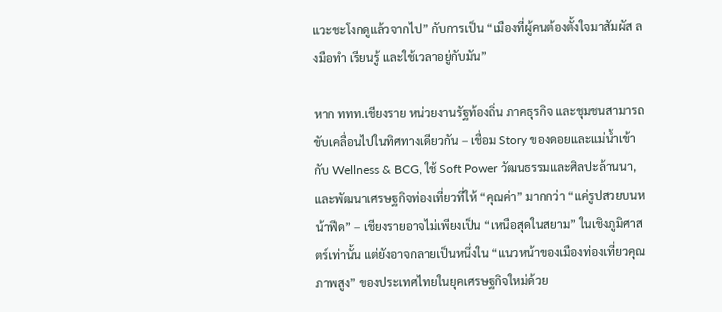แวะชะโงกดูแล้วจากไป” กับการเป็น “เมืองที่ผู้คนต้องตั้งใจมาสัมผัส ลงมือทำ เรียนรู้ และใช้เวลาอยู่กับมัน”

หาก ททท.เชียงราย หน่วยงานรัฐท้องถิ่น ภาคธุรกิจ และชุมชนสามารถขับเคลื่อนไปในทิศทางเดียวกัน – เชื่อม Story ของดอยและแม่น้ำเข้ากับ Wellness & BCG, ใช้ Soft Power วัฒนธรรมและศิลปะล้านนา, และพัฒนาเศรษฐกิจท่องเที่ยวที่ให้ “คุณค่า” มากกว่า “แค่รูปสวยบนหน้าฟีด” – เชียงรายอาจไม่เพียงเป็น “เหนือสุดในสยาม” ในเชิงภูมิศาสตร์เท่านั้น แต่ยังอาจกลายเป็นหนึ่งใน “แนวหน้าของเมืองท่องเที่ยวคุณภาพสูง” ของประเทศไทยในยุคเศรษฐกิจใหม่ด้วย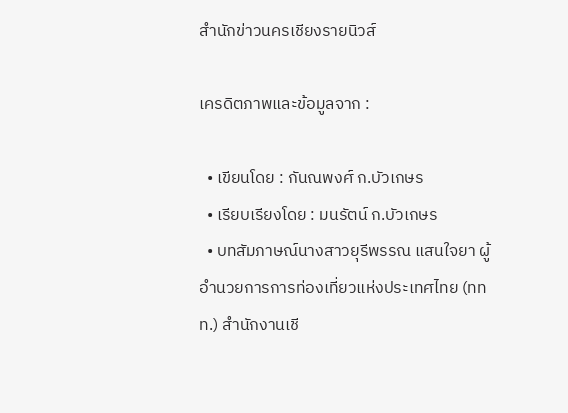สำนักข่าวนครเชียงรายนิวส์

เครดิตภาพและข้อมูลจาก :

  • เขียนโดย : กันณพงศ์ ก.บัวเกษร
  • เรียบเรียงโดย : มนรัตน์ ก.บัวเกษร
  • บทสัมภาษณ์นางสาวยุรีพรรณ แสนใจยา ผู้อำนวยการการท่องเที่ยวแห่งประเทศไทย (ททท.) สำนักงานเชี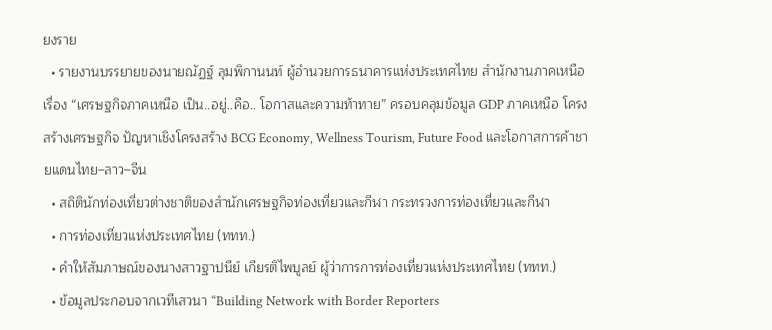ยงราย
  • รายงานบรรยายของนายณัฏฐ์ ลุมพิกานนท์ ผู้อำนวยการธนาคารแห่งประเทศไทย สำนักงานภาคเหนือ เรื่อง “เศรษฐกิจภาคเหนือ เป็น..อยู่..คือ.. โอกาสและความท้าทาย” ครอบคลุมข้อมูล GDP ภาคเหนือ โครงสร้างเศรษฐกิจ ปัญหาเชิงโครงสร้าง BCG Economy, Wellness Tourism, Future Food และโอกาสการค้าชายแดนไทย–ลาว–จีน
  • สถิตินักท่องเที่ยวต่างชาติของสำนักเศรษฐกิจท่องเที่ยวและกีฬา กระทรวงการท่องเที่ยวและกีฬา
  • การท่องเที่ยวแห่งประเทศไทย (ททท.)
  • คำให้สัมภาษณ์ของนางสาวฐาปนีย์ เกียรติไพบูลย์ ผู้ว่าการการท่องเที่ยวแห่งประเทศไทย (ททท.)
  • ข้อมูลประกอบจากเวทีเสวนา “Building Network with Border Reporters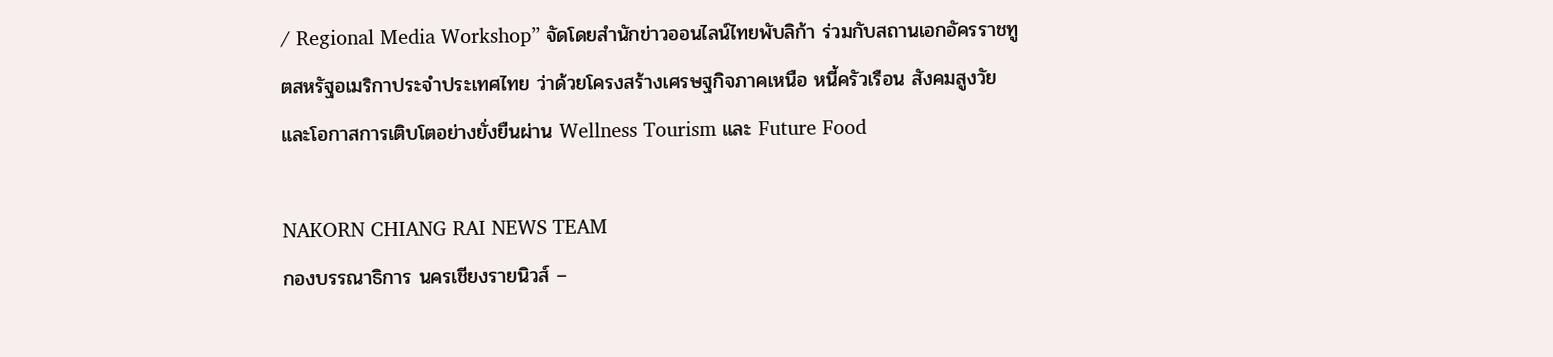/ Regional Media Workshop” จัดโดยสำนักข่าวออนไลน์ไทยพับลิก้า ร่วมกับสถานเอกอัครราชทูตสหรัฐอเมริกาประจำประเทศไทย ว่าด้วยโครงสร้างเศรษฐกิจภาคเหนือ หนี้ครัวเรือน สังคมสูงวัย และโอกาสการเติบโตอย่างยั่งยืนผ่าน Wellness Tourism และ Future Food

NAKORN CHIANG RAI NEWS TEAM
กองบรรณาธิการ นครเชียงรายนิวส์ –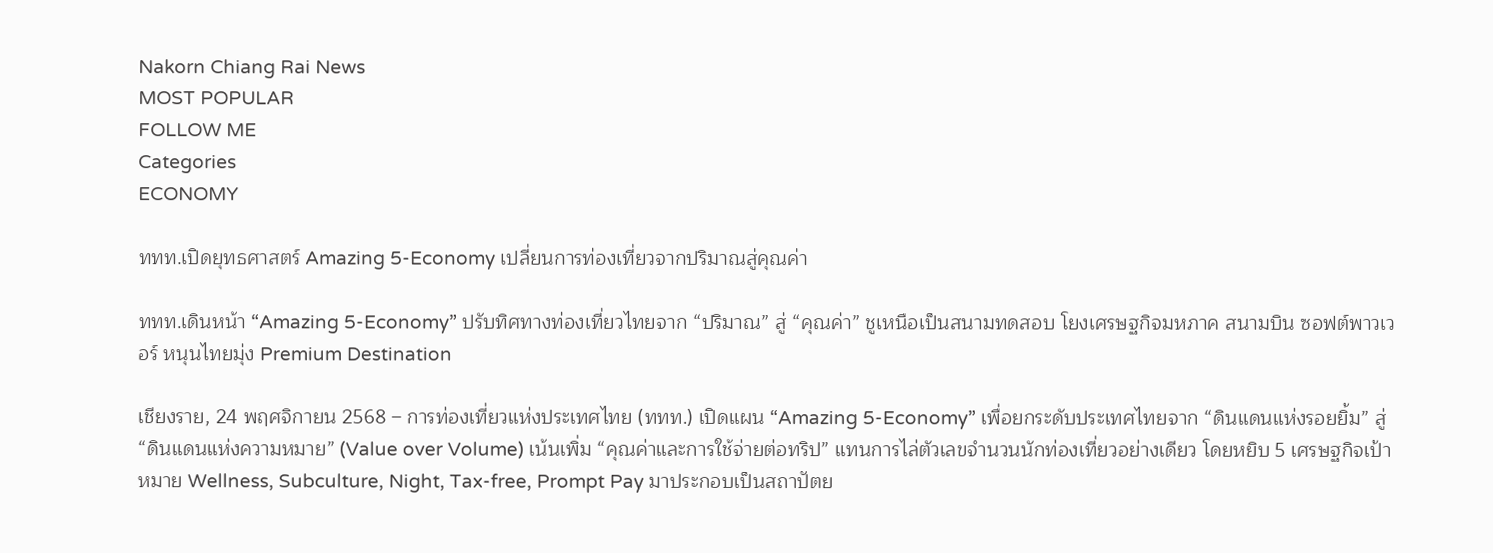Nakorn Chiang Rai News
MOST POPULAR
FOLLOW ME
Categories
ECONOMY

ททท.เปิดยุทธศาสตร์ Amazing 5-Economy เปลี่ยนการท่องเที่ยวจากปริมาณสู่คุณค่า

ททท.เดินหน้า “Amazing 5-Economy” ปรับทิศทางท่องเที่ยวไทยจาก “ปริมาณ” สู่ “คุณค่า” ชูเหนือเป็นสนามทดสอบ โยงเศรษฐกิจมหภาค สนามบิน ซอฟต์พาวเวอร์ หนุนไทยมุ่ง Premium Destination

เชียงราย, 24 พฤศจิกายน 2568 – การท่องเที่ยวแห่งประเทศไทย (ททท.) เปิดแผน “Amazing 5-Economy” เพื่อยกระดับประเทศไทยจาก “ดินแดนแห่งรอยยิ้ม” สู่ “ดินแดนแห่งความหมาย” (Value over Volume) เน้นเพิ่ม “คุณค่าและการใช้จ่ายต่อทริป” แทนการไล่ตัวเลขจำนวนนักท่องเที่ยวอย่างเดียว โดยหยิบ 5 เศรษฐกิจเป้าหมาย Wellness, Subculture, Night, Tax-free, Prompt Pay มาประกอบเป็นสถาปัตย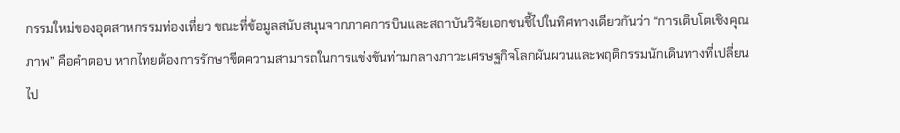กรรมใหม่ของอุตสาหกรรมท่องเที่ยว ขณะที่ข้อมูลสนับสนุนจากภาคการบินและสถาบันวิจัยเอกชนชี้ไปในทิศทางเดียวกันว่า “การเติบโตเชิงคุณภาพ” คือคำตอบ หากไทยต้องการรักษาขีดความสามารถในการแข่งขันท่ามกลางภาวะเศรษฐกิจโลกผันผวนและพฤติกรรมนักเดินทางที่เปลี่ยนไป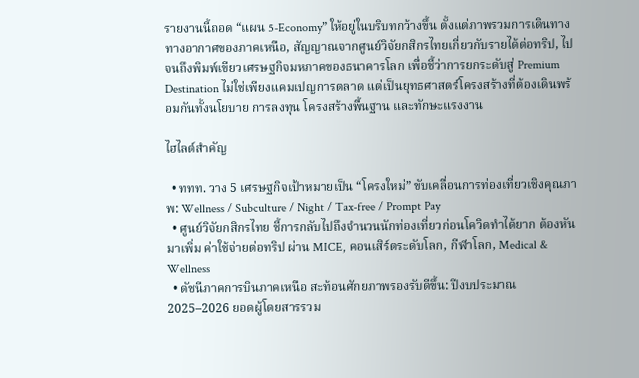รายงานนี้ถอด “แผน 5-Economy” ให้อยู่ในบริบทกว้างขึ้น ตั้งแต่ภาพรวมการเดินทางทางอากาศของภาคเหนือ, สัญญาณจากศูนย์วิจัยกสิกรไทยเกี่ยวกับรายได้ต่อทริป, ไปจนถึงพิมพ์เขียวเศรษฐกิจมหภาคของธนาคารโลก เพื่อชี้ว่าการยกระดับสู่ Premium Destination ไม่ใช่เพียงแคมเปญการตลาด แต่เป็นยุทธศาสตร์โครงสร้างที่ต้องเดินพร้อมกันทั้งนโยบาย การลงทุน โครงสร้างพื้นฐาน และทักษะแรงงาน

ไฮไลต์สำคัญ

  • ททท. วาง 5 เศรษฐกิจเป้าหมายเป็น “โครงใหม่” ขับเคลื่อนการท่องเที่ยวเชิงคุณภาพ: Wellness / Subculture / Night / Tax-free / Prompt Pay
  • ศูนย์วิจัยกสิกรไทย ชี้การกลับไปถึงจำนวนนักท่องเที่ยวก่อนโควิดทำได้ยาก ต้องหันมาเพิ่ม ค่าใช้จ่ายต่อทริป ผ่าน MICE, คอนเสิร์ตระดับโลก, กีฬาโลก, Medical & Wellness
  • ดัชนีภาคการบินภาคเหนือ สะท้อนศักยภาพรองรับดีขึ้น: ปีงบประมาณ 2025–2026 ยอดผู้โดยสารรวม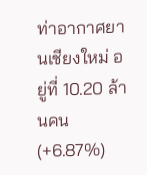ท่าอากาศยานเชียงใหม่ อยู่ที่ 10.20 ล้านคน (+6.87%)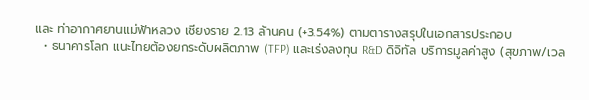และ ท่าอากาศยานแม่ฟ้าหลวง เชียงราย 2.13 ล้านคน (+3.54%) ตามตารางสรุปในเอกสารประกอบ
  • ธนาคารโลก แนะไทยต้องยกระดับผลิตภาพ (TFP) และเร่งลงทุน R&D ดิจิทัล บริการมูลค่าสูง (สุขภาพ/เวล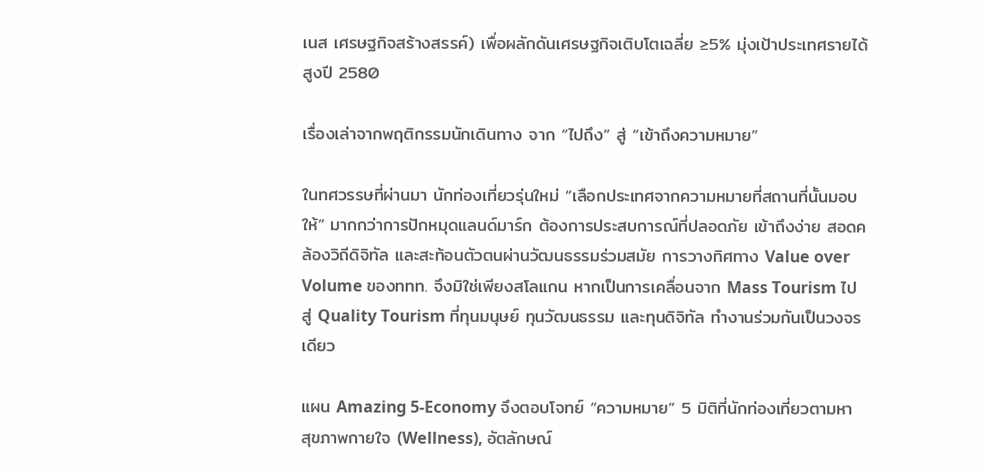เนส เศรษฐกิจสร้างสรรค์) เพื่อผลักดันเศรษฐกิจเติบโตเฉลี่ย ≥5% มุ่งเป้าประเทศรายได้สูงปี 2580

เรื่องเล่าจากพฤติกรรมนักเดินทาง จาก “ไปถึง” สู่ “เข้าถึงความหมาย”

ในทศวรรษที่ผ่านมา นักท่องเที่ยวรุ่นใหม่ “เลือกประเทศจากความหมายที่สถานที่นั้นมอบให้” มากกว่าการปักหมุดแลนด์มาร์ก ต้องการประสบการณ์ที่ปลอดภัย เข้าถึงง่าย สอดคล้องวิถีดิจิทัล และสะท้อนตัวตนผ่านวัฒนธรรมร่วมสมัย การวางทิศทาง Value over Volume ของททท. จึงมิใช่เพียงสโลแกน หากเป็นการเคลื่อนจาก Mass Tourism ไปสู่ Quality Tourism ที่ทุนมนุษย์ ทุนวัฒนธรรม และทุนดิจิทัล ทำงานร่วมกันเป็นวงจรเดียว

แผน Amazing 5-Economy จึงตอบโจทย์ “ความหมาย” 5 มิติที่นักท่องเที่ยวตามหา สุขภาพกายใจ (Wellness), อัตลักษณ์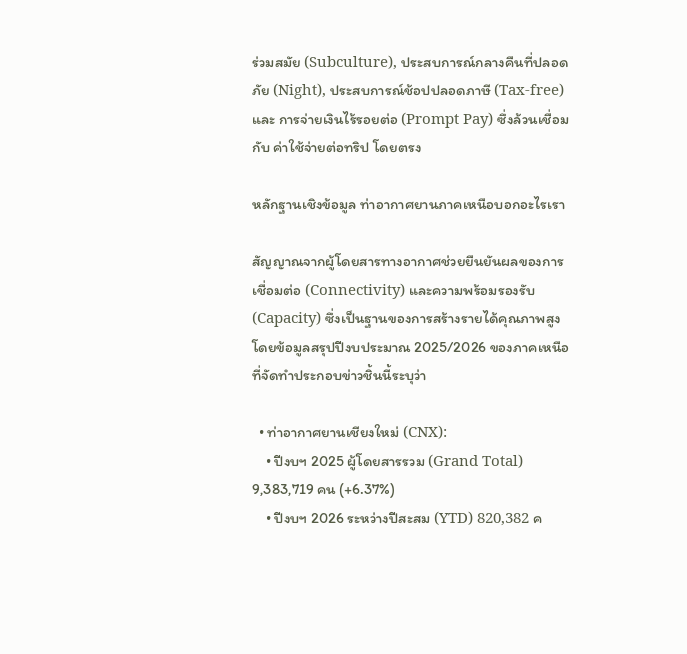ร่วมสมัย (Subculture), ประสบการณ์กลางคืนที่ปลอดภัย (Night), ประสบการณ์ช้อปปลอดภาษี (Tax-free) และ การจ่ายเงินไร้รอยต่อ (Prompt Pay) ซึ่งล้วนเชื่อมกับ ค่าใช้จ่ายต่อทริป โดยตรง

หลักฐานเชิงข้อมูล ท่าอากาศยานภาคเหนือบอกอะไรเรา

สัญญาณจากผู้โดยสารทางอากาศช่วยยืนยันผลของการเชื่อมต่อ (Connectivity) และความพร้อมรองรับ (Capacity) ซึ่งเป็นฐานของการสร้างรายได้คุณภาพสูง โดยข้อมูลสรุปปีงบประมาณ 2025/2026 ของภาคเหนือที่จัดทำประกอบข่าวชิ้นนี้ระบุว่า

  • ท่าอากาศยานเชียงใหม่ (CNX):
    • ปีงบฯ 2025 ผู้โดยสารรวม (Grand Total) 9,383,719 คน (+6.37%)
    • ปีงบฯ 2026 ระหว่างปีสะสม (YTD) 820,382 ค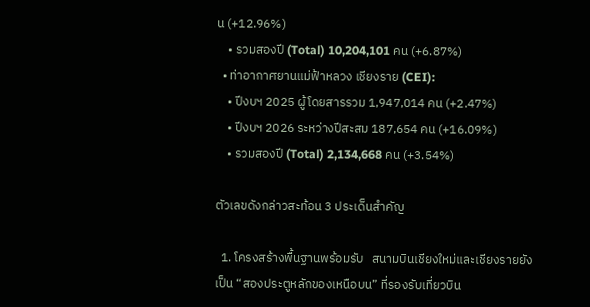น (+12.96%)
    • รวมสองปี (Total) 10,204,101 คน (+6.87%)
  • ท่าอากาศยานแม่ฟ้าหลวง เชียงราย (CEI):
    • ปีงบฯ 2025 ผู้โดยสารรวม 1,947,014 คน (+2.47%)
    • ปีงบฯ 2026 ระหว่างปีสะสม 187,654 คน (+16.09%)
    • รวมสองปี (Total) 2,134,668 คน (+3.54%)

ตัวเลขดังกล่าวสะท้อน 3 ประเด็นสำคัญ

  1. โครงสร้างพื้นฐานพร้อมรับ   สนามบินเชียงใหม่และเชียงรายยังเป็น “สองประตูหลักของเหนือบน” ที่รองรับเที่ยวบิน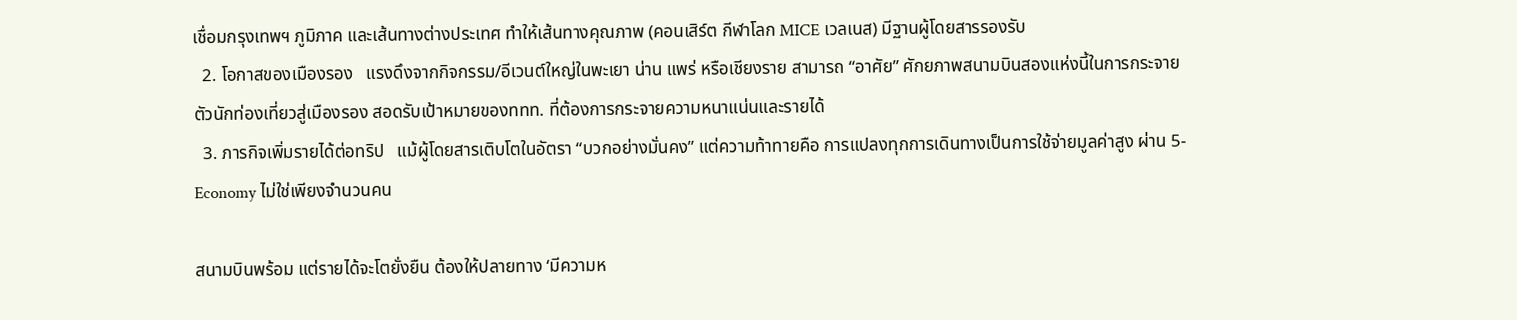เชื่อมกรุงเทพฯ ภูมิภาค และเส้นทางต่างประเทศ ทำให้เส้นทางคุณภาพ (คอนเสิร์ต กีฬาโลก MICE เวลเนส) มีฐานผู้โดยสารรองรับ
  2. โอกาสของเมืองรอง   แรงดึงจากกิจกรรม/อีเวนต์ใหญ่ในพะเยา น่าน แพร่ หรือเชียงราย สามารถ “อาศัย” ศักยภาพสนามบินสองแห่งนี้ในการกระจายตัวนักท่องเที่ยวสู่เมืองรอง สอดรับเป้าหมายของททท. ที่ต้องการกระจายความหนาแน่นและรายได้
  3. ภารกิจเพิ่มรายได้ต่อทริป   แม้ผู้โดยสารเติบโตในอัตรา “บวกอย่างมั่นคง” แต่ความท้าทายคือ การแปลงทุกการเดินทางเป็นการใช้จ่ายมูลค่าสูง ผ่าน 5-Economy ไม่ใช่เพียงจำนวนคน

สนามบินพร้อม แต่รายได้จะโตยั่งยืน ต้องให้ปลายทาง ‘มีความห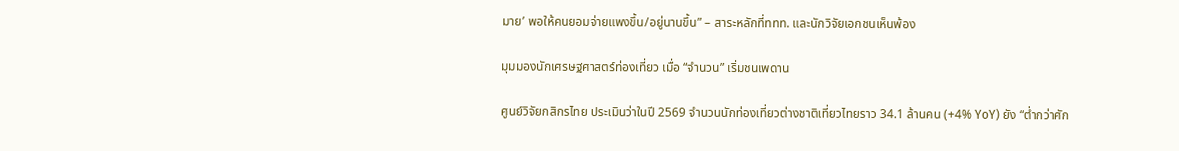มาย’ พอให้คนยอมจ่ายแพงขึ้น/อยู่นานขึ้น” – สาระหลักที่ททท. และนักวิจัยเอกชนเห็นพ้อง

มุมมองนักเศรษฐศาสตร์ท่องเที่ยว เมื่อ “จำนวน” เริ่มชนเพดาน

ศูนย์วิจัยกสิกรไทย ประเมินว่าในปี 2569 จำนวนนักท่องเที่ยวต่างชาติเที่ยวไทยราว 34.1 ล้านคน (+4% YoY) ยัง “ต่ำกว่าศัก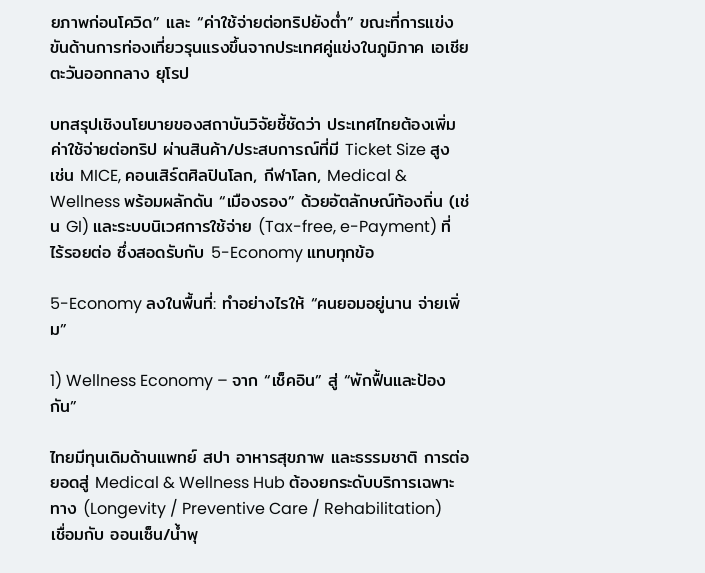ยภาพก่อนโควิด” และ “ค่าใช้จ่ายต่อทริปยังต่ำ” ขณะที่การแข่งขันด้านการท่องเที่ยวรุนแรงขึ้นจากประเทศคู่แข่งในภูมิภาค เอเชีย ตะวันออกกลาง ยุโรป

บทสรุปเชิงนโยบายของสถาบันวิจัยชี้ชัดว่า ประเทศไทยต้องเพิ่มค่าใช้จ่ายต่อทริป ผ่านสินค้า/ประสบการณ์ที่มี Ticket Size สูง เช่น MICE, คอนเสิร์ตศิลปินโลก, กีฬาโลก, Medical & Wellness พร้อมผลักดัน “เมืองรอง” ด้วยอัตลักษณ์ท้องถิ่น (เช่น GI) และระบบนิเวศการใช้จ่าย (Tax-free, e-Payment) ที่ไร้รอยต่อ ซึ่งสอดรับกับ 5-Economy แทบทุกข้อ

5-Economy ลงในพื้นที่: ทำอย่างไรให้ “คนยอมอยู่นาน จ่ายเพิ่ม”

1) Wellness Economy – จาก “เช็คอิน” สู่ “พักฟื้นและป้องกัน”

ไทยมีทุนเดิมด้านแพทย์ สปา อาหารสุขภาพ และธรรมชาติ การต่อยอดสู่ Medical & Wellness Hub ต้องยกระดับบริการเฉพาะทาง (Longevity / Preventive Care / Rehabilitation) เชื่อมกับ ออนเซ็น/น้ำพุ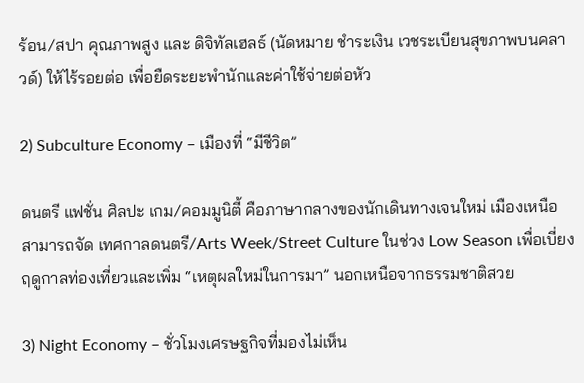ร้อน/สปา คุณภาพสูง และ ดิจิทัลเฮลธ์ (นัดหมาย ชำระเงิน เวชระเบียนสุขภาพบนคลาวด์) ให้ไร้รอยต่อ เพื่อยืดระยะพำนักและค่าใช้จ่ายต่อหัว

2) Subculture Economy – เมืองที่ “มีชีวิต”

ดนตรี แฟชั่น ศิลปะ เกม/คอมมูนิตี้ คือภาษากลางของนักเดินทางเจนใหม่ เมืองเหนือสามารถจัด เทศกาลดนตรี/Arts Week/Street Culture ในช่วง Low Season เพื่อเบี่ยงฤดูกาลท่องเที่ยวและเพิ่ม “เหตุผลใหม่ในการมา” นอกเหนือจากธรรมชาติสวย

3) Night Economy – ชั่วโมงเศรษฐกิจที่มองไม่เห็น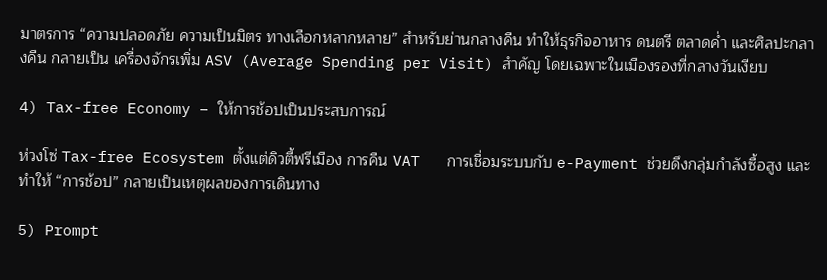มาตรการ “ความปลอดภัย ความเป็นมิตร ทางเลือกหลากหลาย” สำหรับย่านกลางคืน ทำให้ธุรกิจอาหาร ดนตรี ตลาดค่ำ และศิลปะกลางคืน กลายเป็น เครื่องจักรเพิ่ม ASV (Average Spending per Visit) สำคัญ โดยเฉพาะในเมืองรองที่กลางวันเงียบ

4) Tax-free Economy – ให้การช้อปเป็นประสบการณ์

ห่วงโซ่ Tax-free Ecosystem ตั้งแต่ดิวตี้ฟรีเมือง การคืน VAT   การเชื่อมระบบกับ e-Payment ช่วยดึงกลุ่มกำลังซื้อสูง และทำให้ “การช้อป” กลายเป็นเหตุผลของการเดินทาง

5) Prompt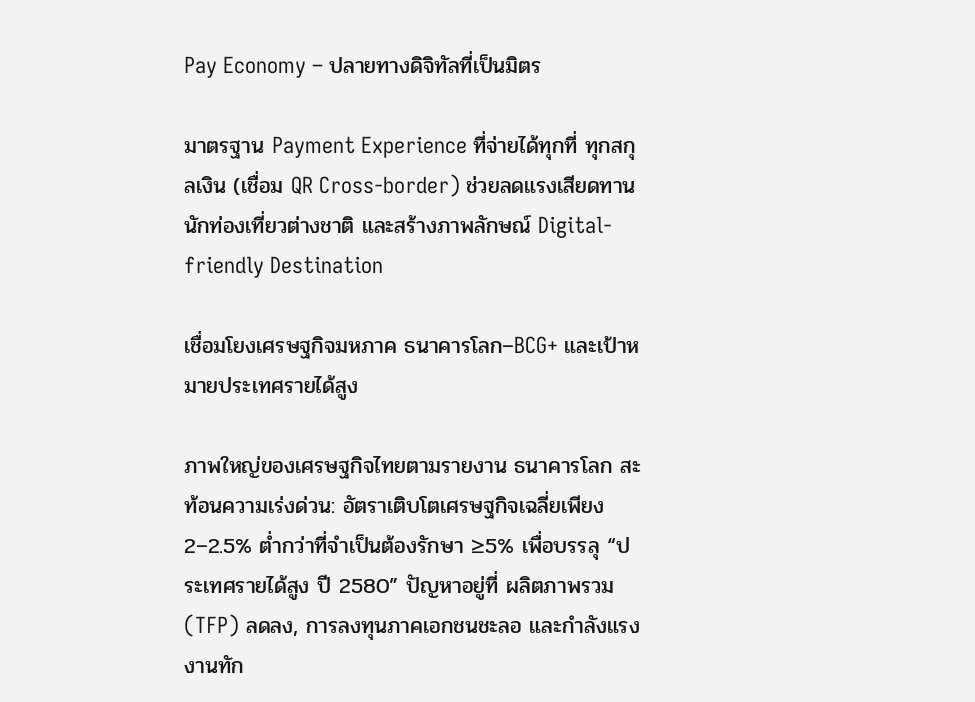Pay Economy – ปลายทางดิจิทัลที่เป็นมิตร

มาตรฐาน Payment Experience ที่จ่ายได้ทุกที่ ทุกสกุลเงิน (เชื่อม QR Cross-border) ช่วยลดแรงเสียดทานนักท่องเที่ยวต่างชาติ และสร้างภาพลักษณ์ Digital-friendly Destination

เชื่อมโยงเศรษฐกิจมหภาค ธนาคารโลก–BCG+ และเป้าหมายประเทศรายได้สูง

ภาพใหญ่ของเศรษฐกิจไทยตามรายงาน ธนาคารโลก สะท้อนความเร่งด่วน: อัตราเติบโตเศรษฐกิจเฉลี่ยเพียง 2–2.5% ต่ำกว่าที่จำเป็นต้องรักษา ≥5% เพื่อบรรลุ “ประเทศรายได้สูง ปี 2580” ปัญหาอยู่ที่ ผลิตภาพรวม (TFP) ลดลง, การลงทุนภาคเอกชนชะลอ และกำลังแรงงานทัก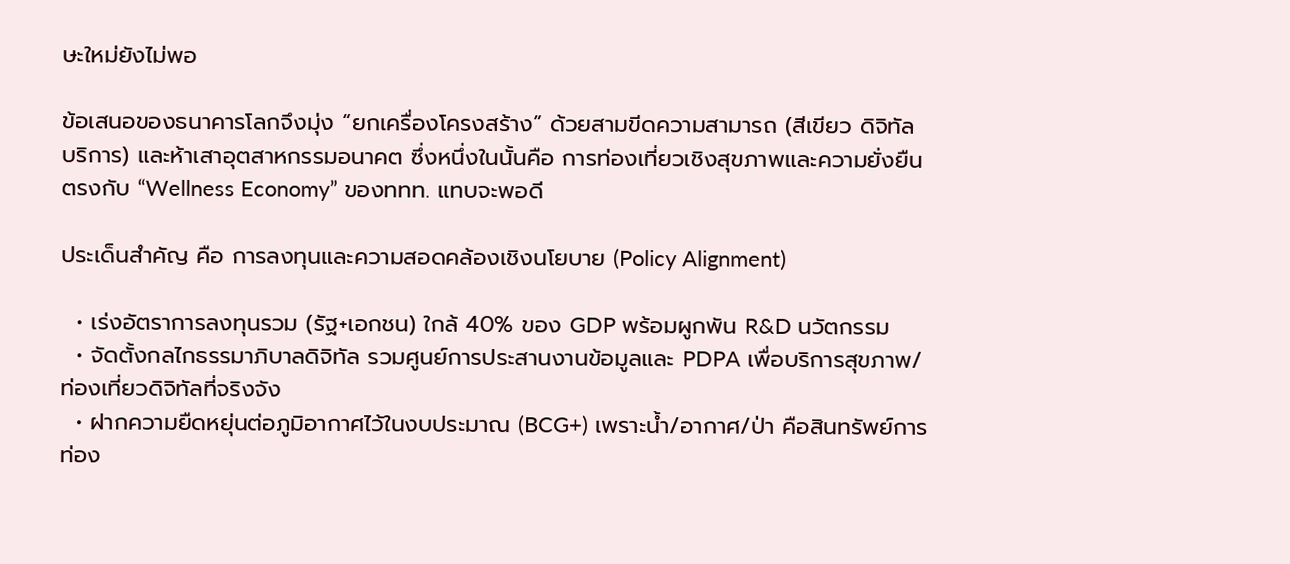ษะใหม่ยังไม่พอ

ข้อเสนอของธนาคารโลกจึงมุ่ง “ยกเครื่องโครงสร้าง” ด้วยสามขีดความสามารถ (สีเขียว ดิจิทัล บริการ) และห้าเสาอุตสาหกรรมอนาคต ซึ่งหนึ่งในนั้นคือ การท่องเที่ยวเชิงสุขภาพและความยั่งยืน ตรงกับ “Wellness Economy” ของททท. แทบจะพอดี

ประเด็นสำคัญ คือ การลงทุนและความสอดคล้องเชิงนโยบาย (Policy Alignment)

  • เร่งอัตราการลงทุนรวม (รัฐ+เอกชน) ใกล้ 40% ของ GDP พร้อมผูกพัน R&D นวัตกรรม
  • จัดตั้งกลไกธรรมาภิบาลดิจิทัล รวมศูนย์การประสานงานข้อมูลและ PDPA เพื่อบริการสุขภาพ/ท่องเที่ยวดิจิทัลที่จริงจัง
  • ฝากความยืดหยุ่นต่อภูมิอากาศไว้ในงบประมาณ (BCG+) เพราะน้ำ/อากาศ/ป่า คือสินทรัพย์การท่อง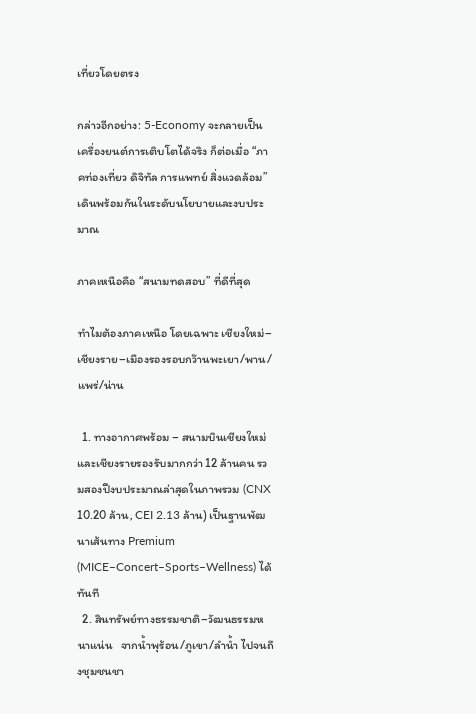เที่ยวโดยตรง

กล่าวอีกอย่าง: 5-Economy จะกลายเป็นเครื่องยนต์การเติบโตได้จริง ก็ต่อเมื่อ “ภาคท่องเที่ยว ดิจิทัล การแพทย์ สิ่งแวดล้อม” เดินพร้อมกันในระดับนโยบายและงบประมาณ

ภาคเหนือคือ “สนามทดสอบ” ที่ดีที่สุด

ทำไมต้องภาคเหนือ โดยเฉพาะ เชียงใหม่–เชียงราย–เมืองรองรอบกว๊านพะเยา/พาน/แพร่/น่าน

  1. ทางอากาศพร้อม – สนามบินเชียงใหม่และเชียงรายรองรับมากกว่า 12 ล้านคน รวมสองปีงบประมาณล่าสุดในภาพรวม (CNX 10.20 ล้าน, CEI 2.13 ล้าน) เป็นฐานพัฒนาเส้นทาง Premium (MICE–Concert–Sports–Wellness) ได้ทันที
  2. สินทรัพย์ทางธรรมชาติ–วัฒนธรรมหนาแน่น   จากน้ำพุร้อน/ภูเขา/ลำน้ำ ไปจนถึงชุมชนชา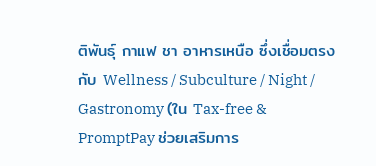ติพันธุ์ กาแฟ ชา อาหารเหนือ ซึ่งเชื่อมตรงกับ Wellness / Subculture / Night / Gastronomy (ใน Tax-free & PromptPay ช่วยเสริมการ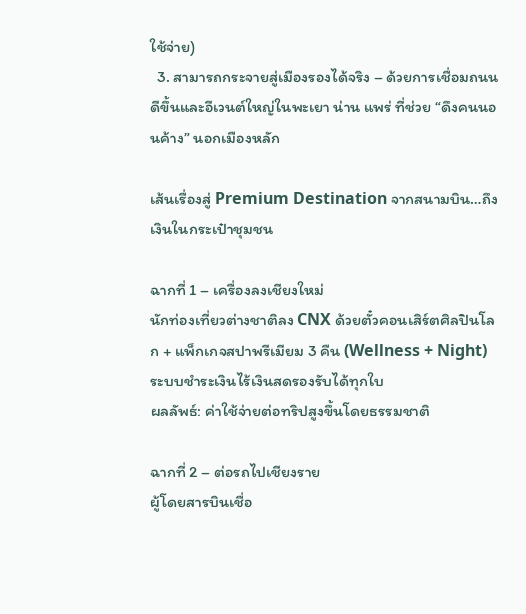ใช้จ่าย)
  3. สามารถกระจายสู่เมืองรองได้จริง – ด้วยการเชื่อมถนนดีขึ้นและอีเวนต์ใหญ่ในพะเยา น่าน แพร่ ที่ช่วย “ดึงคนนอนค้าง” นอกเมืองหลัก

เส้นเรื่องสู่ Premium Destination จากสนามบิน…ถึงเงินในกระเป๋าชุมชน

ฉากที่ 1 – เครื่องลงเชียงใหม่
นักท่องเที่ยวต่างชาติลง CNX ด้วยตั๋วคอนเสิร์ตศิลปินโลก + แพ็กเกจสปาพรีเมียม 3 คืน (Wellness + Night) ระบบชำระเงินไร้เงินสดรองรับได้ทุกใบ
ผลลัพธ์: ค่าใช้จ่ายต่อทริปสูงขึ้นโดยธรรมชาติ

ฉากที่ 2 – ต่อรถไปเชียงราย
ผู้โดยสารบินเชื่อ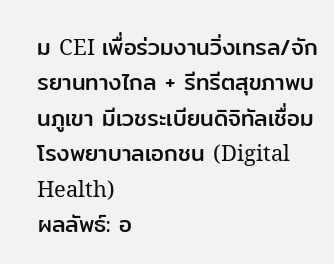ม CEI เพื่อร่วมงานวิ่งเทรล/จักรยานทางไกล + รีทรีตสุขภาพบนภูเขา มีเวชระเบียนดิจิทัลเชื่อมโรงพยาบาลเอกชน (Digital Health)
ผลลัพธ์: อ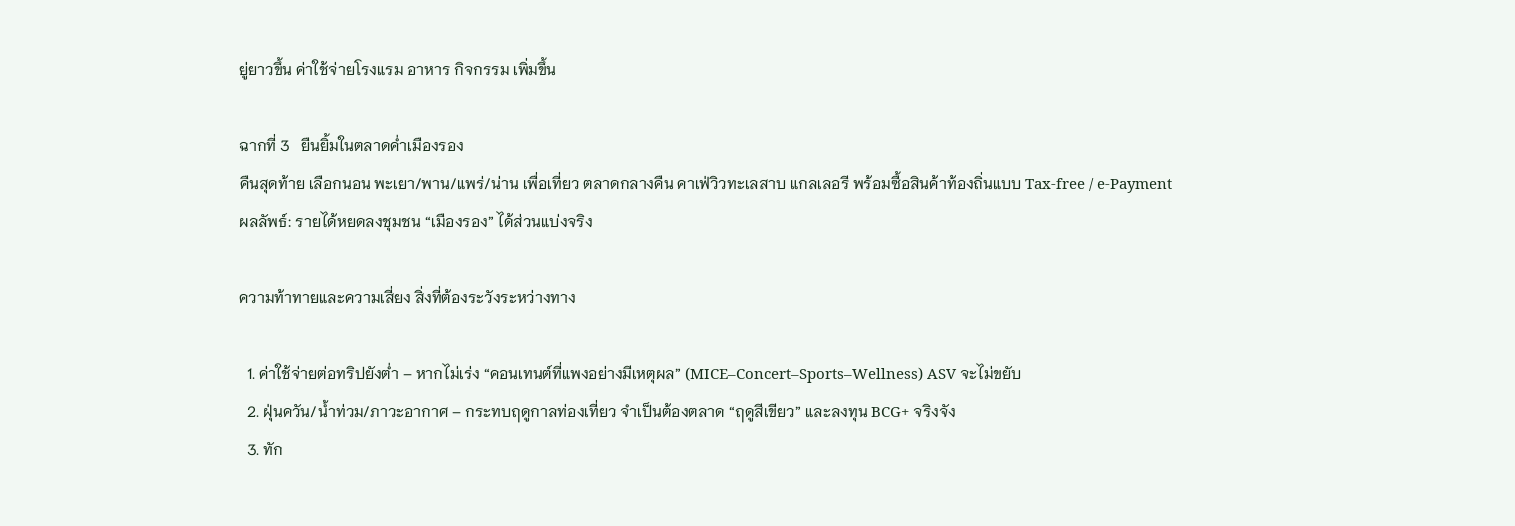ยู่ยาวขึ้น ค่าใช้จ่ายโรงแรม อาหาร กิจกรรม เพิ่มขึ้น

ฉากที่ 3   ยืนยิ้มในตลาดค่ำเมืองรอง
คืนสุดท้าย เลือกนอน พะเยา/พาน/แพร่/น่าน เพื่อเที่ยว ตลาดกลางคืน คาเฟ่วิวทะเลสาบ แกลเลอรี พร้อมซื้อสินค้าท้องถิ่นแบบ Tax-free / e-Payment
ผลลัพธ์: รายได้หยดลงชุมชน “เมืองรอง” ได้ส่วนแบ่งจริง

ความท้าทายและความเสี่ยง สิ่งที่ต้องระวังระหว่างทาง

  1. ค่าใช้จ่ายต่อทริปยังต่ำ – หากไม่เร่ง “คอนเทนต์ที่แพงอย่างมีเหตุผล” (MICE–Concert–Sports–Wellness) ASV จะไม่ขยับ
  2. ฝุ่นควัน/น้ำท่วม/ภาวะอากาศ – กระทบฤดูกาลท่องเที่ยว จำเป็นต้องตลาด “ฤดูสีเขียว” และลงทุน BCG+ จริงจัง
  3. ทัก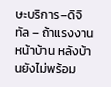ษะบริการ–ดิจิทัล – ถ้าแรงงานหน้าบ้าน หลังบ้านยังไม่พร้อม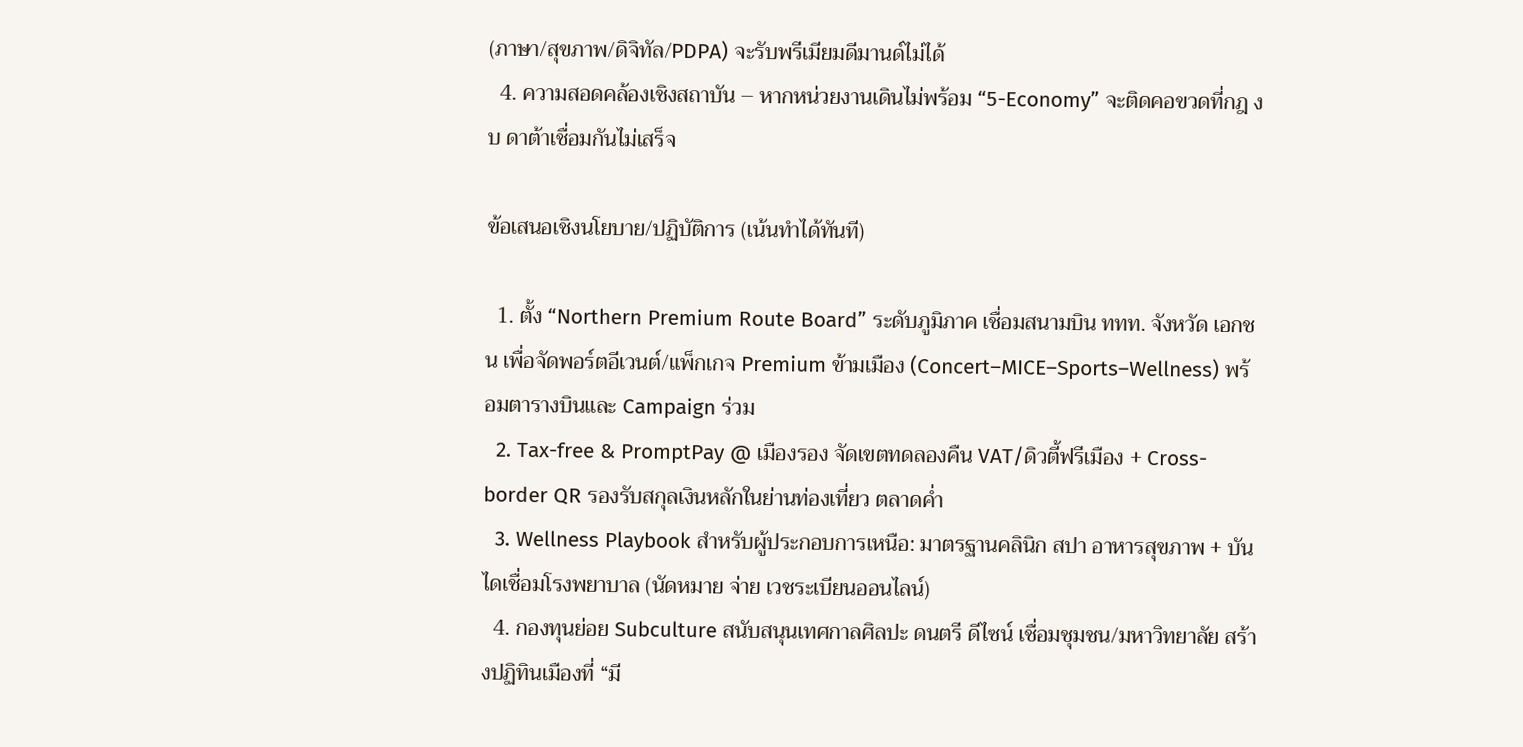(ภาษา/สุขภาพ/ดิจิทัล/PDPA) จะรับพรีเมียมดีมานด์ไม่ได้
  4. ความสอดคล้องเชิงสถาบัน – หากหน่วยงานเดินไม่พร้อม “5-Economy” จะติดคอขวดที่กฎ งบ ดาต้าเชื่อมกันไม่เสร็จ

ข้อเสนอเชิงนโยบาย/ปฏิบัติการ (เน้นทำได้ทันที)

  1. ตั้ง “Northern Premium Route Board” ระดับภูมิภาค เชื่อมสนามบิน ททท. จังหวัด เอกชน เพื่อจัดพอร์ตอีเวนต์/แพ็กเกจ Premium ข้ามเมือง (Concert–MICE–Sports–Wellness) พร้อมตารางบินและ Campaign ร่วม
  2. Tax-free & PromptPay @ เมืองรอง จัดเขตทดลองคืน VAT/ดิวตี้ฟรีเมือง + Cross-border QR รองรับสกุลเงินหลักในย่านท่องเที่ยว ตลาดค่ำ
  3. Wellness Playbook สำหรับผู้ประกอบการเหนือ: มาตรฐานคลินิก สปา อาหารสุขภาพ + บันไดเชื่อมโรงพยาบาล (นัดหมาย จ่าย เวชระเบียนออนไลน์)
  4. กองทุนย่อย Subculture สนับสนุนเทศกาลศิลปะ ดนตรี ดีไซน์ เชื่อมชุมชน/มหาวิทยาลัย สร้างปฏิทินเมืองที่ “มี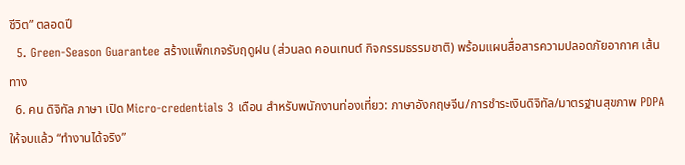ชีวิต” ตลอดปี
  5. Green-Season Guarantee สร้างแพ็กเกจรับฤดูฝน (ส่วนลด คอนเทนต์ กิจกรรมธรรมชาติ) พร้อมแผนสื่อสารความปลอดภัยอากาศ เส้นทาง
  6. คน ดิจิทัล ภาษา เปิด Micro-credentials 3 เดือน สำหรับพนักงานท่องเที่ยว: ภาษาอังกฤษจีน/การชำระเงินดิจิทัล/มาตรฐานสุขภาพ PDPA ให้จบแล้ว “ทำงานได้จริง”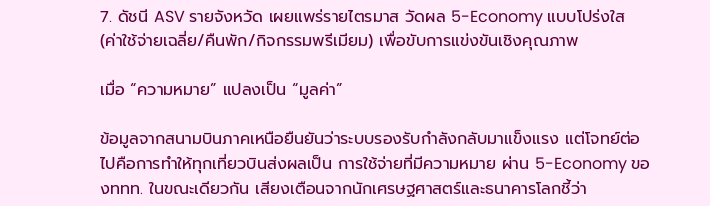7. ดัชนี ASV รายจังหวัด เผยแพร่รายไตรมาส วัดผล 5-Economy แบบโปร่งใส (ค่าใช้จ่ายเฉลี่ย/คืนพัก/กิจกรรมพรีเมียม) เพื่อขับการแข่งขันเชิงคุณภาพ

เมื่อ “ความหมาย” แปลงเป็น “มูลค่า”

ข้อมูลจากสนามบินภาคเหนือยืนยันว่าระบบรองรับกำลังกลับมาแข็งแรง แต่โจทย์ต่อไปคือการทำให้ทุกเที่ยวบินส่งผลเป็น การใช้จ่ายที่มีความหมาย ผ่าน 5-Economy ของททท. ในขณะเดียวกัน เสียงเตือนจากนักเศรษฐศาสตร์และธนาคารโลกชี้ว่า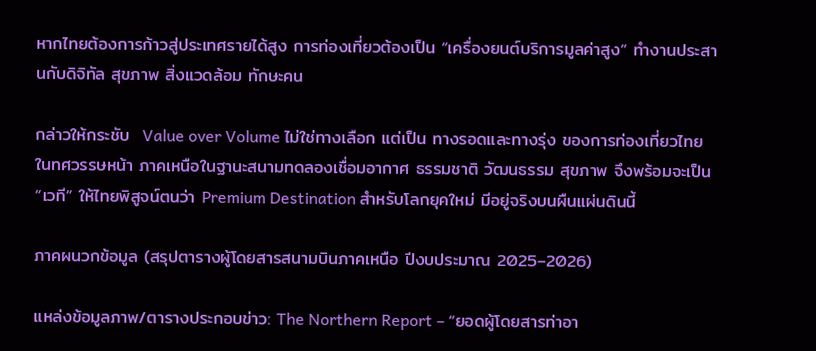หากไทยต้องการก้าวสู่ประเทศรายได้สูง การท่องเที่ยวต้องเป็น “เครื่องยนต์บริการมูลค่าสูง” ทำงานประสานกับดิจิทัล สุขภาพ สิ่งแวดล้อม ทักษะคน

กล่าวให้กระชับ  Value over Volume ไม่ใช่ทางเลือก แต่เป็น ทางรอดและทางรุ่ง ของการท่องเที่ยวไทยในทศวรรษหน้า ภาคเหนือในฐานะสนามทดลองเชื่อมอากาศ ธรรมชาติ วัฒนธรรม สุขภาพ จึงพร้อมจะเป็น “เวที” ให้ไทยพิสูจน์ตนว่า Premium Destination สำหรับโลกยุคใหม่ มีอยู่จริงบนผืนแผ่นดินนี้

ภาคผนวกข้อมูล (สรุปตารางผู้โดยสารสนามบินภาคเหนือ ปีงบประมาณ 2025–2026)

แหล่งข้อมูลภาพ/ตารางประกอบข่าว: The Northern Report – “ยอดผู้โดยสารท่าอา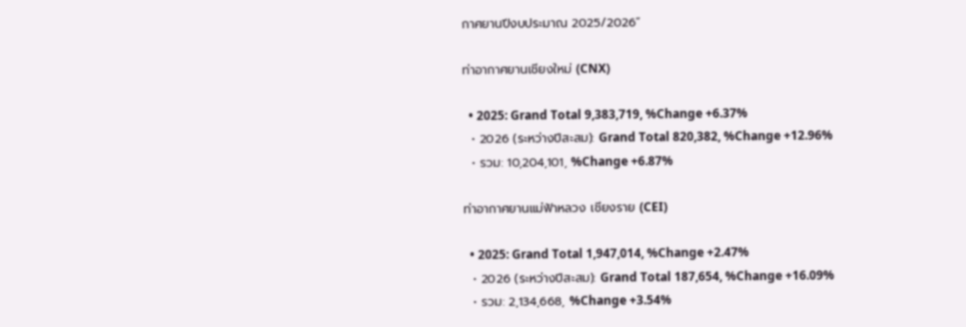กาศยานปีงบประมาณ 2025/2026”

ท่าอากาศยานเชียงใหม่ (CNX)

  • 2025: Grand Total 9,383,719, %Change +6.37%
  • 2026 (ระหว่างปีสะสม): Grand Total 820,382, %Change +12.96%
  • รวม: 10,204,101, %Change +6.87%

ท่าอากาศยานแม่ฟ้าหลวง เชียงราย (CEI)

  • 2025: Grand Total 1,947,014, %Change +2.47%
  • 2026 (ระหว่างปีสะสม): Grand Total 187,654, %Change +16.09%
  • รวม: 2,134,668, %Change +3.54%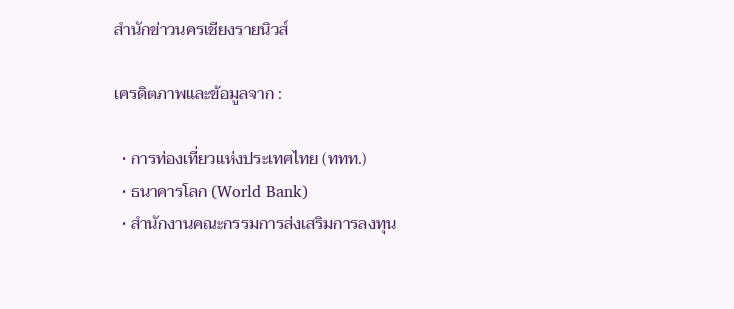สำนักข่าวนครเชียงรายนิวส์

เครดิตภาพและข้อมูลจาก :

  • การท่องเที่ยวแห่งประเทศไทย (ททท.)
  • ธนาคารโลก (World Bank)
  • สำนักงานคณะกรรมการส่งเสริมการลงทุน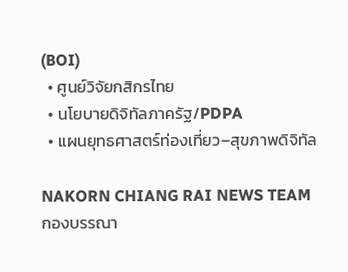(BOI)
  • ศูนย์วิจัยกสิกรไทย
  • นโยบายดิจิทัลภาครัฐ/PDPA
  • แผนยุทธศาสตร์ท่องเที่ยว–สุขภาพดิจิทัล

NAKORN CHIANG RAI NEWS TEAM
กองบรรณา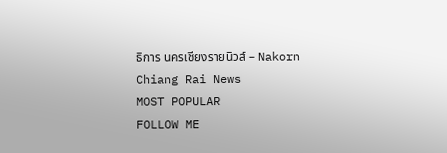ธิการ นครเชียงรายนิวส์ – Nakorn Chiang Rai News
MOST POPULAR
FOLLOW ME